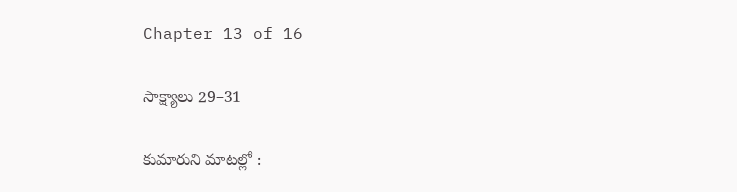Chapter 13 of 16

సాక్ష్యాలు 29–31

కుమారుని మాటల్లో :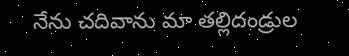నేను చదివాను మా తల్లిదండ్రుల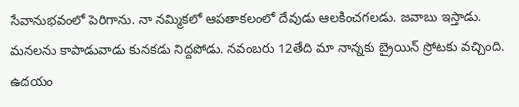సేవానుభవంలో పెరిగాను. నా నమ్మికలో ఆపతాకలంలో దేవుడు ఆలకించగలడు. జవాబు ఇస్తాడు. మనలను కాపాడువాడు కునకడు నిద్దపోడు. నవంబరు 12తేది మా నాన్నకు బ్రైయిన్ స్రోటకు వచ్చింది. ఉదయం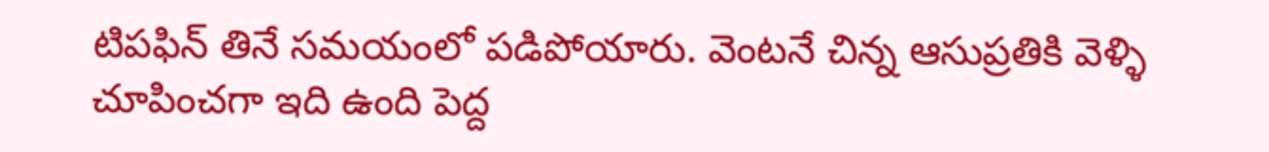టిపఫిన్ తినే సమయంలో పడిపోయారు. వెంటనే చిన్న ఆసుప్రతికి వెళ్ళి చూపించగా ఇది ఉంది పెద్ద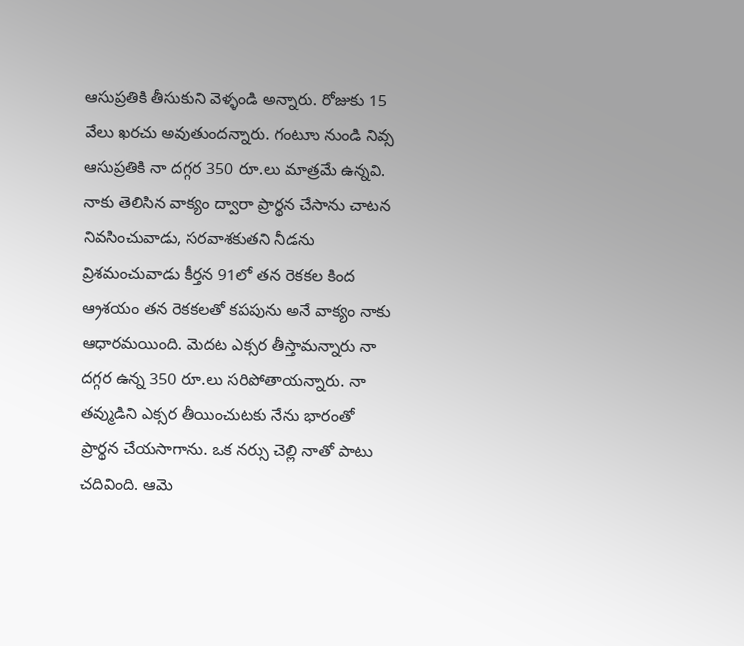ఆసుప్రతికి తీసుకుని వెళ్ళండి అన్నారు. రోజుకు 15 వేలు ఖరచు అవుతుందన్నారు. గంటూు నుండి నివ్స ఆసుప్రతికి నా దగ్గర 350 రూ.లు మాత్రమే ఉన్నవి. నాకు తెలిసిన వాక్యం ద్వారా ప్రార్థన చేసాను చాటన నివసించువాడు, సరవాశకుతని నీడను వ్రిశమంచువాడు కీర్తన 91లో తన రెకకల కింద ఆ్రశయం తన రెకకలతో కపపును అనే వాక్యం నాకు ఆధారమయింది. వెుదట ఎక్సర తీస్తామన్నారు నా దగ్గర ఉన్న 350 రూ.లు సరిపోతాయన్నారు. నా తవ్ముడిని ఎక్సర తీయించుటకు నేను భారంతో ప్రార్థన చేయసాగాను. ఒక నర్సు చెల్లి నాతో పాటు చదివింది. ఆమె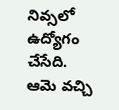నివ్సలో ఉద్యోగం చేసేది. ఆమె వచ్చి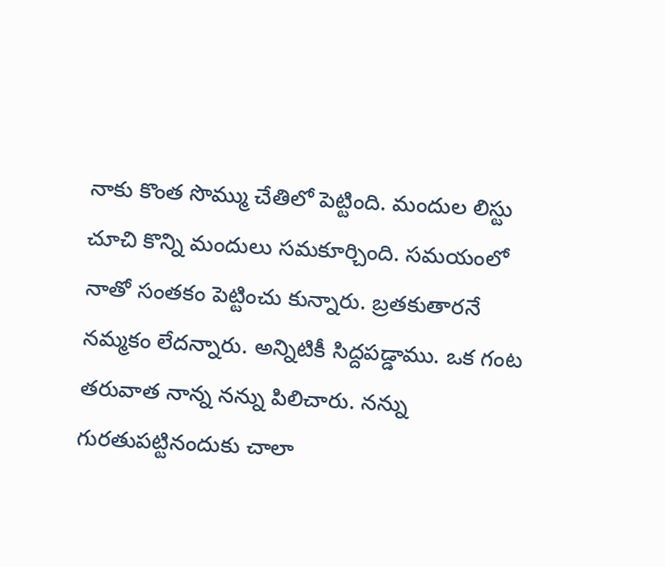నాకు కొంత సొమ్ము చేతిలో పెట్టింది. మందుల లిస్టు చూచి కొన్ని మందులు సమకూర్చింది. సమయంలో నాతో సంతకం పెట్టించు కున్నారు. బ్రతకుతారనే నమ్మకం లేదన్నారు. అన్నిటికీ సిద్దపడ్డాము. ఒక గంట తరువాత నాన్న నన్ను పిలిచారు. నన్ను గురతుపట్టినందుకు చాలా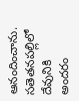ఆనందించాను. సతెతనపల్లిలో దేవునికి అందరం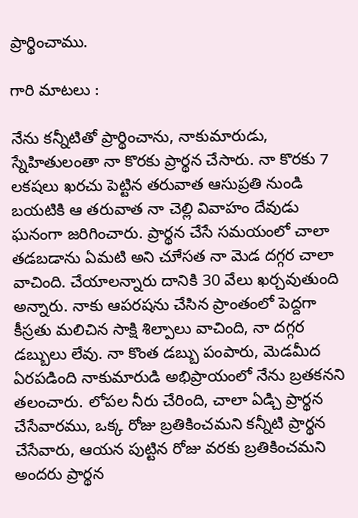ప్రార్థించాము.

గారి మాటలు :

నేను కన్నీటితో ప్రార్థించాను, నాకుమారుడు, స్నేహితులంతా నా కొరకు ప్రార్థన చేసారు. నా కొరకు 7 లకషలు ఖరచు పెట్టిన తరువాత ఆసుప్రతి నుండి బయటికి ఆ తరువాత నా చెల్లి వివాహం దేవుడు ఘనంగా జరిగించారు. ప్రార్థన చేసే సమయంలో చాలా తడబడాను ఏమటి అని చూేసత నా వెుడ దగ్గర చాలా వాచింది. చేయాలన్నారు దానికి 30 వేలు ఖర్చవుతుంది అన్నారు. నాకు ఆపరషను చేసిన ప్రాంతంలో పెద్దగా కీస్రతు మలిచిన సాక్షి శిల్పాలు వాచింది, నా దగ్గర డబ్బులు లేవు. నా కొంత డబ్బు పంపారు, వెుడమీద ఏరపడింది నాకుమారుడి అభిప్రాయంలో నేను బ్రతకనని తలంచారు. లోపల నీరు చేరింది, చాలా ఏడ్చి ప్రార్థన చేసేవారము, ఒక్క రోజు బ్రతికించమని కన్నీటి ప్రార్థన చేసేవారు, ఆయన పుట్టిన రోజు వరకు బ్రతికించమని అందరు ప్రార్థన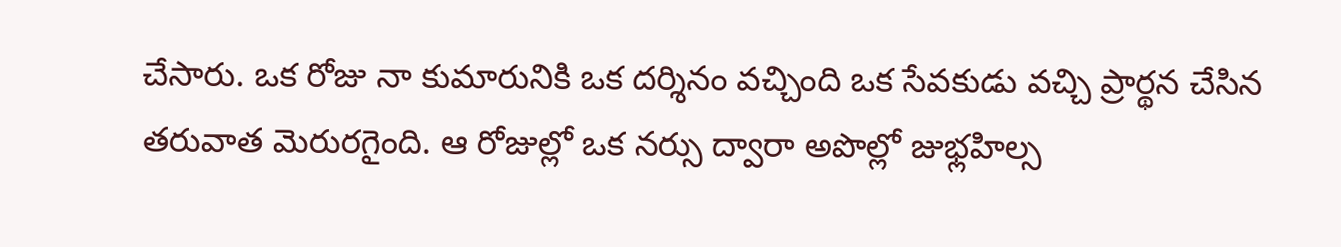చేసారు. ఒక రోజు నా కుమారునికి ఒక దర్శినం వచ్చింది ఒక సేవకుడు వచ్చి ప్రార్థన చేసిన తరువాత వెురురగైంది. ఆ రోజుల్లో ఒక నర్సు ద్వారా అపొల్లో జుభ్లహిల్స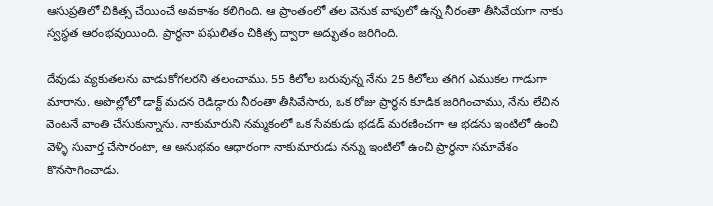ఆసుప్రతిలో చికిత్స చేయించే అవకాశం కలిగింది. ఆ ప్రాంతంలో తల వెనుక వాపులో ఉన్న నీరంతా తీసివేయగా నాకు స్వస్థత ఆరంభవుయింది. ప్రార్థనా పఘలితం చికిత్స ద్వారా అద్భుతం జరిగింది.

దేవుడు వ్యకుతలను వాడుకోగలరని తలంచాము. 55 కిలోల బరువున్న నేను 25 కిలోలు తగిగ ఎముకల గాడుగా మారాను. అపొల్లోలో డాక్ట్ మదన రెడిడ్గారు నీరంతా తీసివేసారు, ఒక రోజు ప్రార్థన కూడిక జరిగించాము, నేను లేచిన వెంటనే వాంతి చేసుకున్నాను. నాకుమారుని నమ్మకంలో ఒక సేవకుడు భడడ్ మరణించగా ఆ భడను ఇంటిలో ఉంచి వెళ్ళి సువార్త చేసారంటా, ఆ అనుభవం ఆధారంగా నాకుమారుడు నన్ను ఇంటిలో ఉంచి ప్రార్థనా సమావేశం కొనసాగించాడు.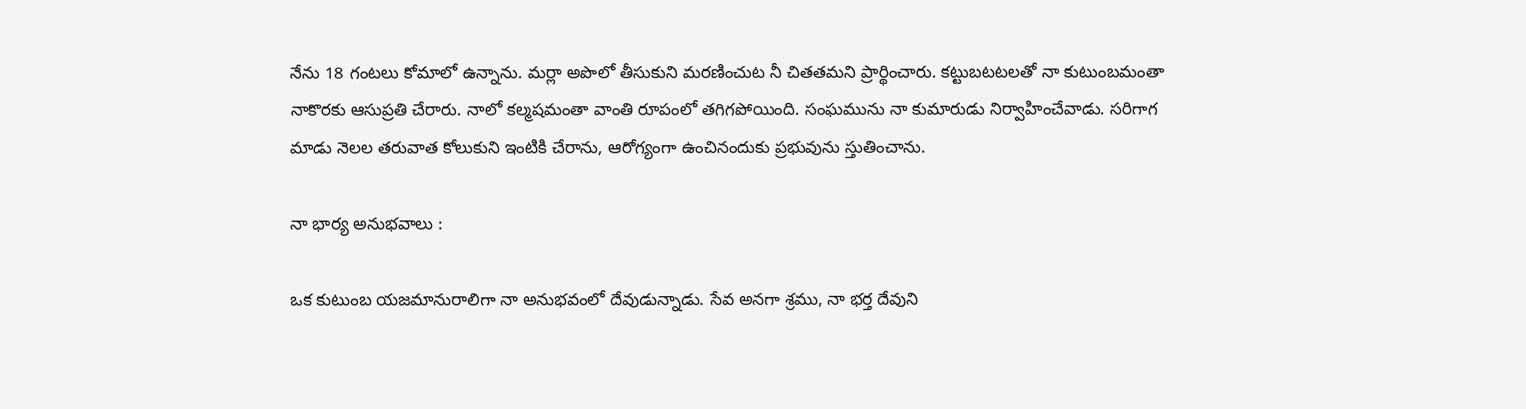నేను 18 గంటలు కోమాలో ఉన్నాను. మర్లా అపొలో తీసుకుని మరణించుట నీ చితతమని ప్రార్థించారు. కట్టుబటటలతో నా కుటుంబమంతా నాకొరకు ఆసుప్రతి చేరారు. నాలో కల్మషమంతా వాంతి రూపంలో తగిగపోయింది. సంఘమును నా కుమారుడు నిర్వాహించేవాడు. సరిగాగ మాడు నెలల తరువాత కోలుకుని ఇంటికి చేరాను, ఆరోగ్యంగా ఉంచినందుకు ప్రభువును స్తుతించాను.

నా భార్య అనుభవాలు :

ఒక కుటుంబ యజమానురాలిగా నా అనుభవంలో దేవుడున్నాడు. సేవ అనగా శ్రము, నా భర్త దేవుని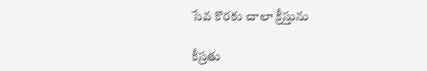సేవ కొరకు చాలా క్రీస్తును

కీస్రతు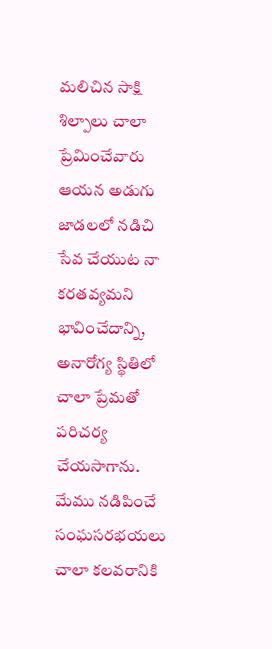మలిచిన సాక్షి శిల్పాలు చాలా ప్రేమించేవారు ఆయన అడుగు జాడలలో నడిచి సేవ చేయుట నా కరతవ్యమని భావించేదాన్ని, అనారోగ్య స్థితిలో చాలా ప్రేమతో పరిచర్య చేయసాగాను. మేము నడిపించే సంఘసరభయలు చాలా కలవరానికి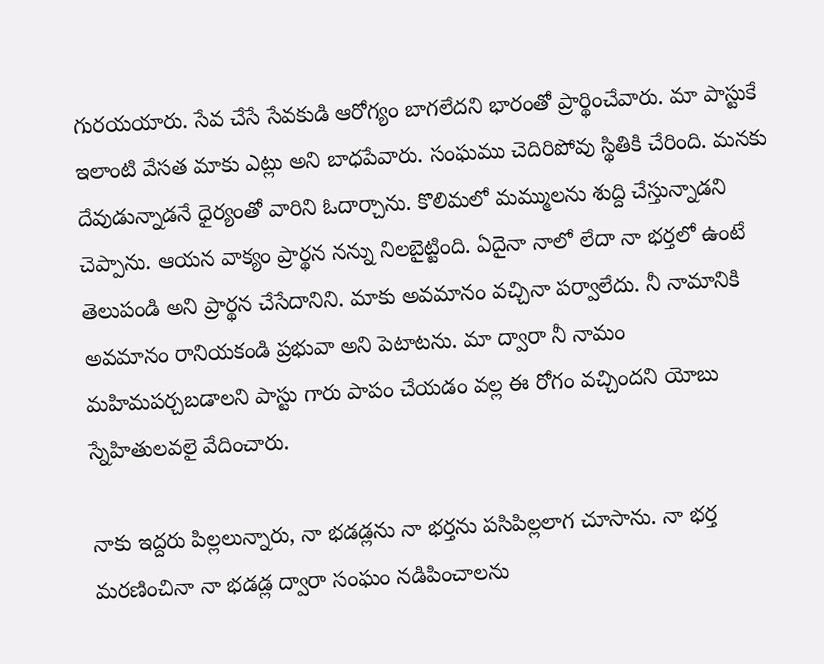గురయయారు. సేవ చేసే సేవకుడి ఆరోగ్యం బాగలేదని భారంతో ప్రార్థించేవారు. మా పాస్టుకే ఇలాంటి వేసత మాకు ఎట్లు అని బాధపేవారు. సంఘము చెదిరిపోవు స్థితికి చేరింది. మనకు దేవుడున్నాడనే ధైర్యంతో వారిని ఓదార్చాను. కొలిమలో మమ్ములను శుద్ది చేస్తున్నాడని చెప్పాను. ఆయన వాక్యం ప్రార్థన నన్ను నిలబైట్టింది. ఏదైనా నాలో లేదా నా భర్తలో ఉంటే తెలుపండి అని ప్రార్థన చేసేదానిని. మాకు అవమానం వచ్చినా పర్వాలేదు. నీ నామానికి అవమానం రానియకండి ప్రభువా అని పెటాటను. మా ద్వారా నీ నామం మహిమపర్చబడాలని పాస్టు గారు పాపం చేయడం వల్ల ఈ రోగం వచ్చిందని యోబు స్నేహితులవలై వేదించారు.

నాకు ఇద్దరు పిల్లలున్నారు, నా భడడ్లను నా భర్తను పసిపిల్లలాగ చూసాను. నా భర్త మరణించినా నా భడడ్ల ద్వారా సంఘం నడిపించాలను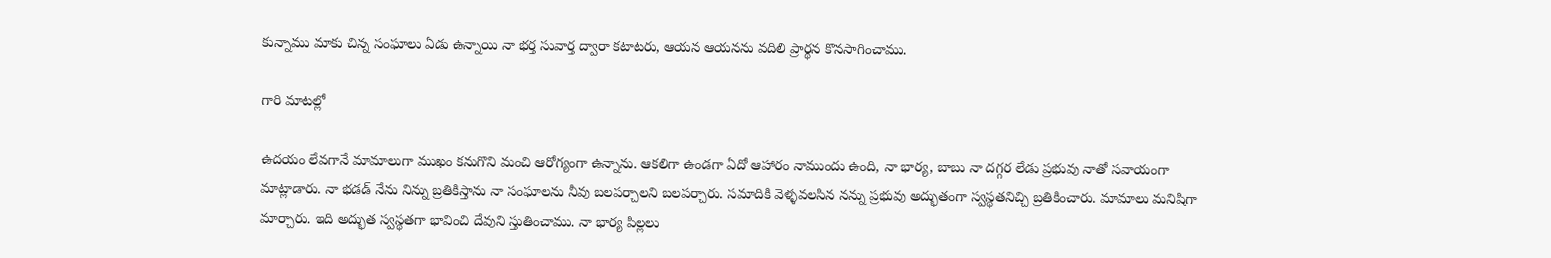కున్నాము మాకు చిన్న సంఘాలు ఏడు ఉన్నాయి నా భర్త సువార్త ద్వారా కటాటరు, ఆయన ఆయనను వదిలి ప్రార్థన కొనసాగించాము.

గారి మాటల్లో

ఉదయం లేవగానే మామాలుగా ముఖం కనుగొని మంచి ఆరోగ్యంగా ఉన్నాను. ఆకలిగా ఉండగా ఏదో ఆహారం నాముందు ఉంది, నా భార్య, బాబు నా దగ్గర లేడు ప్రభువు నాతో సవాయంగా మాట్లాడారు. నా భడడ్ నేను నిన్ను బ్రతికిస్తాను నా సంఘాలను నీవు బలపర్చాలని బలపర్చారు. సమాదికి వెళ్ళవలసిన నన్ను ప్రభువు అద్భుతంగా స్వస్థతనిచ్చి బ్రతికించారు. మామాలు మనిషిగా మార్చారు. ఇది అద్భుత స్వస్థతగా భావించి దేవుని స్తుతించాము. నా భార్య పిల్లలు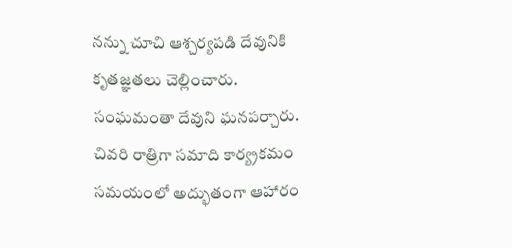నన్ను చూచి ఆశ్చర్యపడి దేవునికి కృతజ్ఞతలు చెల్లించారు. సంఘమంతా దేవుని ఘనపర్చారు. చివరి రాత్రిగా సమాది కార్య్రకమం సమయంలో అద్భుతంగా ఆహారం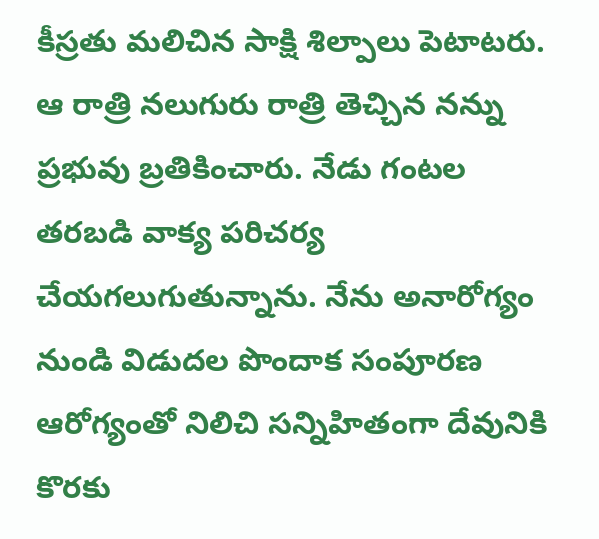కీస్రతు మలిచిన సాక్షి శిల్పాలు పెటాటరు. ఆ రాత్రి నలుగురు రాత్రి తెచ్చిన నన్ను ప్రభువు బ్రతికించారు. నేడు గంటల తరబడి వాక్య పరిచర్య చేయగలుగుతున్నాను. నేను అనారోగ్యం నుండి విడుదల పొందాక సంపూరణ ఆరోగ్యంతో నిలిచి సన్నిహితంగా దేవునికి కొరకు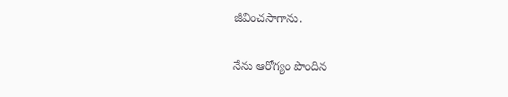జీవించసాగాను.

నేను ఆరోగ్యం పొందిన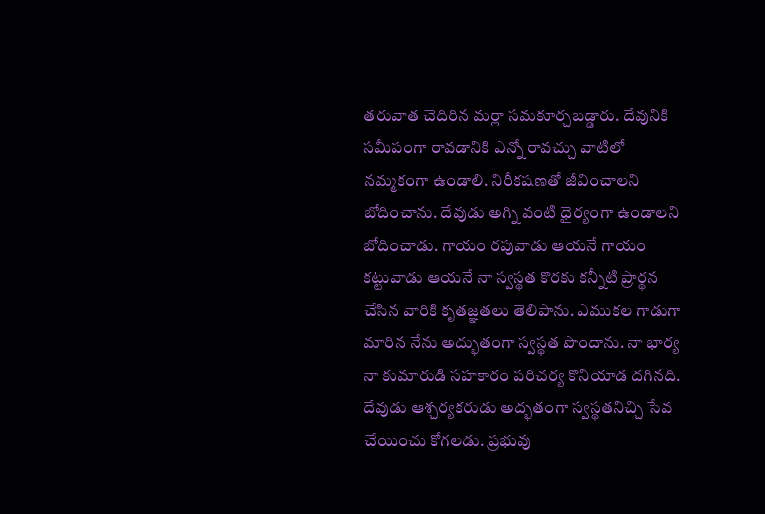తరువాత చెదిరిన మర్లా సమకూర్చబడ్డారు. దేవునికి సమీపంగా రావడానికి ఎన్నో రావచ్చు వాటిలో నమ్మకంగా ఉండాలి. నిరీకషణతో జీవించాలని బోదించాను. దేవుడు అగ్ని వంటి ధైర్యంగా ఉండాలని బోదించాడు. గాయం రపువాడు ఆయనే గాయం కట్టువాడు ఆయనే నా స్వస్థత కొరకు కన్నీటి ప్రార్థన చేసిన వారికి కృతజ్ఞతలు తెలిపాను. ఎముకల గాడుగా మారిన నేను అద్భుతంగా స్వస్థత పొందాను. నా భార్య నా కుమారుడి సహకారం పరిచర్య కొనియాడ దగినది. దేవుడు ఆశ్చర్యకరుడు అద్భతంగా స్వస్థతనిచ్చి సేవ చేయించు కోగలడు. ప్రభువు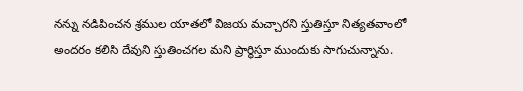నన్ను నడిపించన శ్రముల యాతలో విజయ మచ్చారని స్తుతిస్తూ నిత్యతవాంలో అందరం కలిసి దేవుని స్తుతించగల మని ప్రార్థిస్తూ ముందుకు సాగుచున్నాను.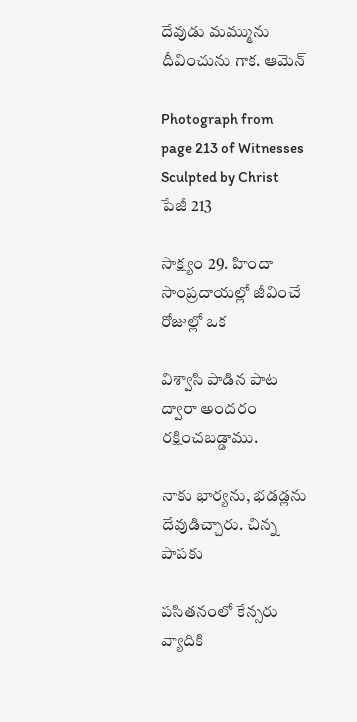దేవుడు మమ్మును దీవించును గాక. ఆమెన్

Photograph from page 213 of Witnesses Sculpted by Christ
పేజీ 213

సాక్ష్యం 29. హిందా సాంప్రదాయల్లో జీవించే రోజుల్లో ఒక

విశ్వాసి పాడిన పాట ద్వారా అందరం రక్షించబడ్డాము.

నాకు భార్యను, భడడ్లను దేవుడిచ్చారు. చిన్న పాపకు

పసితనంలో కేన్సరు వ్యాదికి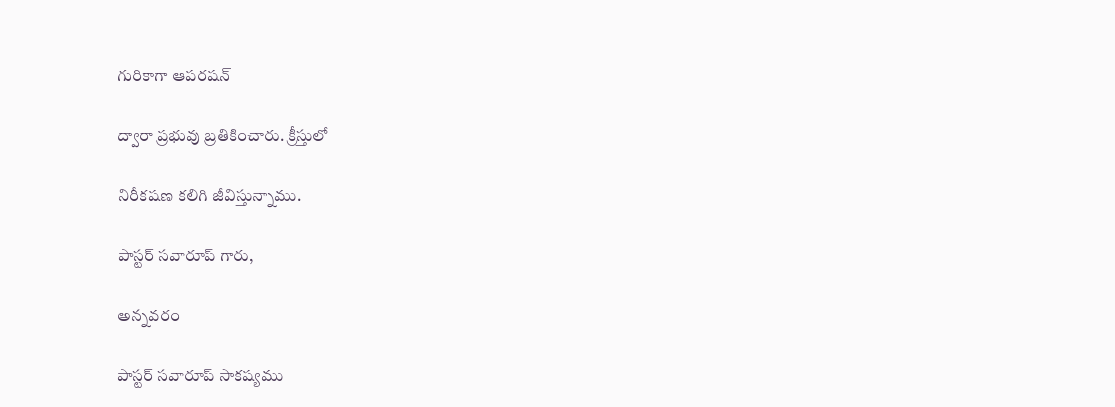గురికాగా ఆపరషన్

ద్వారా ప్రభువు బ్రతికించారు. క్రీస్తులో

నిరీకషణ కలిగి జీవిస్తున్నాము.

పాస్టర్ సవారూప్ గారు,

అన్నవరం

పాస్టర్ సవారూప్ సాకష్యము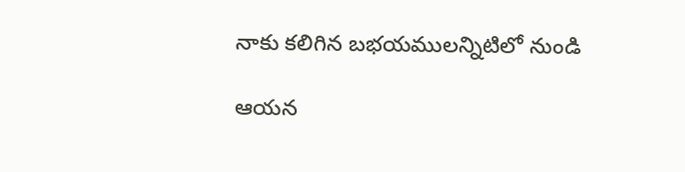నాకు కలిగిన బభయములన్నిటిలో నుండి

ఆయన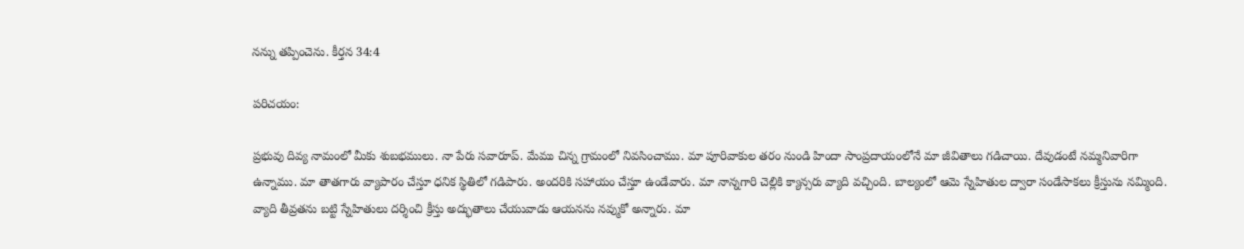నన్ను తప్పించెను. కీర్తన 34:4

పరిచయం:

ప్రభువు దివ్య నామంలో మీకు శుబభములు. నా పేరు సవారూప్. మేము చిన్న గ్రామంలో నివసించాము. మా పూరివాకుల తరం నుండి హిందా సాంప్రదాయంలోనే మా జీవితాలు గడిచాయి. దేవుడంటే నమ్మనివారిగా ఉన్నాము. మా తాతగారు వ్యాపారం చేస్తూ ధనిక స్థితిలో గడిపారు. అందరికి సహాయం చేస్తూ ఉండేవారు. మా నాన్నగారి చెల్లికి క్యాన్సరు వ్యాది వచ్చింది. బాల్యంలో ఆమె స్నేహితుల ద్వారా సండేసాకలు క్రీస్తును నమ్మింది. వ్యాది తీవ్రతను బట్టి స్నేహితులు దర్శించి క్రీస్తు అద్భుతాలు చేయువాడు ఆయనను నవ్ముకో అన్నారు. మా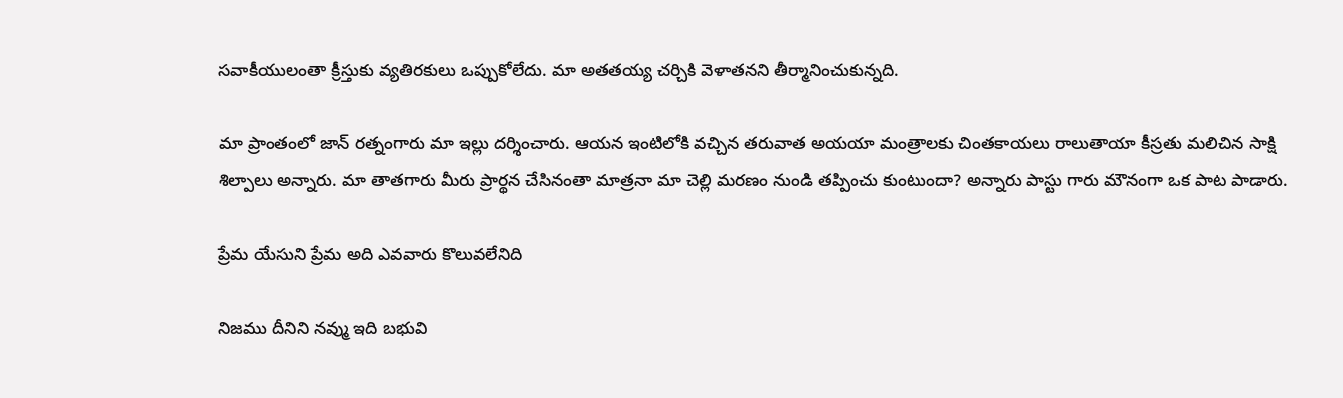సవాకీయులంతా క్రీస్తుకు వ్యతిరకులు ఒప్పుకోలేదు. మా అతతయ్య చర్చికి వెళాతనని తీర్మానించుకున్నది.

మా ప్రాంతంలో జాన్ రత్నంగారు మా ఇల్లు దర్శించారు. ఆయన ఇంటిలోకి వచ్చిన తరువాత అయయా మంత్రాలకు చింతకాయలు రాలుతాయా కీస్రతు మలిచిన సాక్షి శిల్పాలు అన్నారు. మా తాతగారు మీరు ప్రార్థన చేసినంతా మాత్రనా మా చెల్లి మరణం నుండి తప్పించు కుంటుందా? అన్నారు పాస్టు గారు మౌనంగా ఒక పాట పాడారు.

ప్రేమ యేసుని ప్రేమ అది ఎవవారు కొలువలేనిది

నిజము దీనిని నవ్ము ఇది బభువి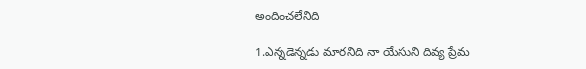అందించలేనిది

1.ఎన్నడెన్నడు మారనిది నా యేసుని దివ్య ప్రేమ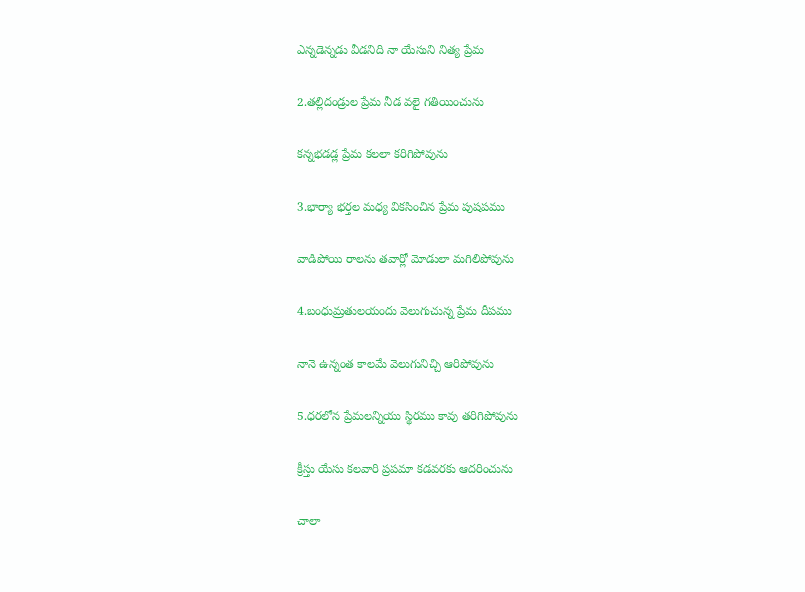ఎన్నడెన్నడు వీడనిది నా యేసుని నిత్య ప్రేమ

2.తల్లిదండ్రుల ప్రేమ నీడ వలై గతియించును

కన్నభడడ్ల ప్రేమ కలలా కరిగిపోవును

3.భార్యా భర్తల మధ్య వికసించిన ప్రేమ పుషపము

వాడిపోయి రాలను తవార్లో మోడులా మగిలిపోవును

4.బంధుమ్రతులయందు వెలుగుచున్న ప్రేమ దీపము

నానె ఉన్నంత కాలమే వెలుగునిచ్చి ఆరిపోవును

5.ధరలోన ప్రేమలన్నియు స్థిరము కావు తరిగిపోవును

క్రీస్తు యేసు కలవారి ప్రపమా కడవరకు ఆదరించును

చాలా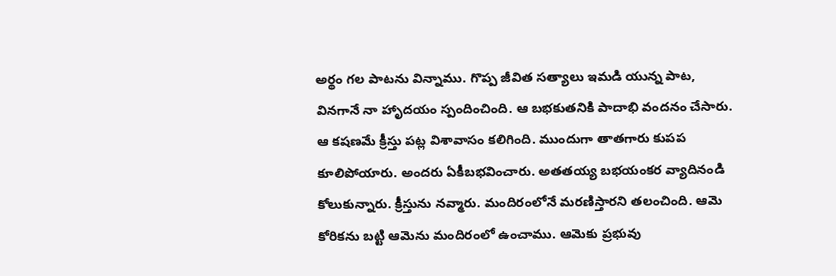అర్థం గల పాటను విన్నాము. గొప్ప జీవిత సత్యాలు ఇమడి యున్న పాట, వినగానే నా హాృదయం స్పందించింది. ఆ బభకుతనికి పాదాభి వందనం చేసారు. ఆ కషణమే క్రీస్తు పట్ల విశావాసం కలిగింది. ముందుగా తాతగారు కుపప కూలిపోయారు. అందరు ఏకీబభవించారు. అతతయ్య బభయంకర వ్యాదినండి కోలుకున్నారు. క్రీస్తును నవ్మారు. మందిరంలోనే మరణిస్తారని తలంచింది. ఆమె కోరికను బట్టి ఆమెను మందిరంలో ఉంచాము. ఆమెకు ప్రభువు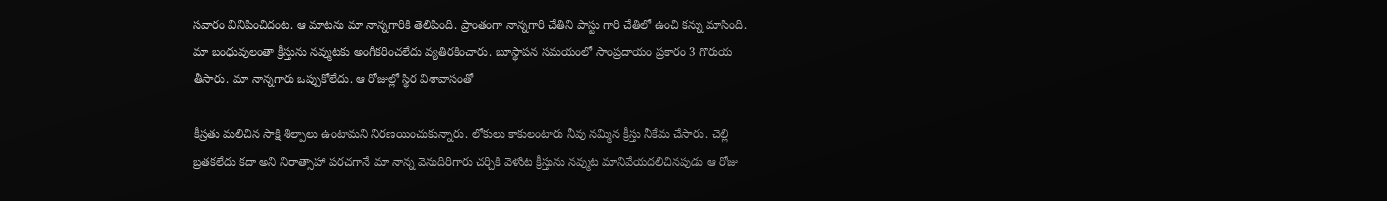సవారం వినిపించిదంట. ఆ మాటను మా నాన్నగారికి తెలిపింది. ప్రాంతంగా నాన్నగారి చేతిని పాస్టు గారి చేతిలో ఉంచి కన్ను మాసింది. మా బంధువులంతా క్రీస్తును నవ్ముటకు అంగీకరించలేదు వ్యతిరకించారు. బూస్థాపన సమయంలో సాంప్రదాయం ప్రకారం 3 గొరుయ తీసారు. మా నాన్నగారు ఒప్పుకోలేదు. ఆ రోజుల్లో స్థిర విశావాసంతో

కీస్రతు మలిచిన సాక్షి శిల్పాలు ఉంటామని నిరణయించుకున్నారు. లోకులు కాకులంటారు నీవు నమ్మిన క్రీస్తు నీకేమ చేసారు. చెల్లి బ్రతకలేదు కదా అని నిరాత్సాహా పరచగానే మా నాన్న వెనుదిరిగారు చర్చికి వెళుిట క్రీస్తును నవ్ముట మానివేయదలిచినపుడు ఆ రోజు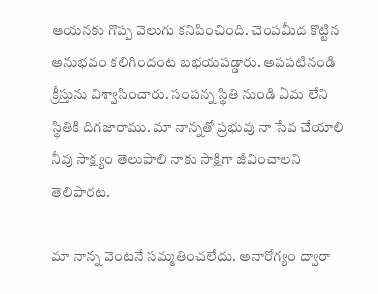ఆయనకు గొప్ప వెలుగు కనిపించింది. చెంపమీద కొట్టిన అనుభవం కలిగిందంట బభయపడ్డారు. అపపటినండి క్రీస్తును విశ్వాసించారు. సంపన్న స్థితి నుండి ఏమ లేని స్థితికి దిగజారాము. మా నాన్నతో ప్రభువు నా సేవ చేయాలి నీవు సాక్ష్యం తెలుపాలి నాకు సాక్షిగా జీవించాలని తెలిపారట.

మా నాన్న వెంటనే సమ్మతించలేదు. అనారోగ్యం ద్వారా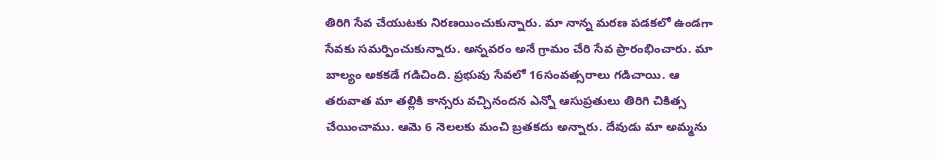తిరిగి సేవ చేయుటకు నిరణయించుకున్నారు. మా నాన్న మరణ పడకలో ఉండగా సేవకు సమర్పించుకున్నారు. అన్నవరం అనే గ్రామం చేరి సేవ ప్రారంభించారు. మా బాల్యం అకకడే గడిచింది. ప్రభువు సేవలో 16సంవత్సరాలు గడిచాయి. ఆ తరువాత మా తల్లికి కాన్సరు వచ్చినందన ఎన్నో ఆసుప్రతులు తిరిగి చికిత్స చేయించాము. ఆమె 6 నెలలకు మంచి బ్రతకదు అన్నారు. దేవుడు మా అమ్మను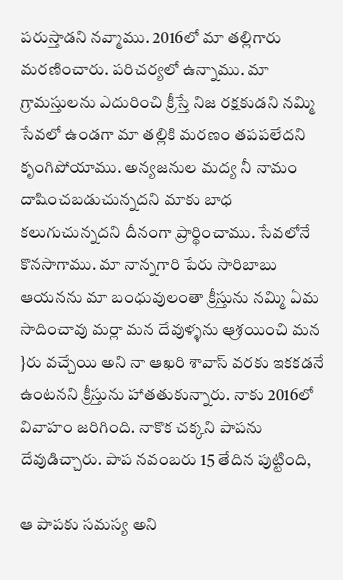పరుస్తాడని నవ్మాము. 2016లో మా తల్లిగారు మరణించారు. పరిచర్యలో ఉన్నాము. మా గ్రామస్తులను ఎదురించి క్రీస్తే నిజ రక్షకుడని నమ్మి సేవలో ఉండగా మా తల్లికి మరణం తపపలేదని కృంగిపోయాము. అన్యజనుల మద్య నీ నామం దాషించబడుచున్నదని మాకు బాధ కలుగుచున్నదని దీనంగా ప్రార్థించాము. సేవలోనే కొనసాగాము. మా నాన్నగారి పేరు సారిబాబు ఆయనను మా బంధువులంతా క్రీస్తును నమ్మి ఏమ సాదించావు మర్లా మన దేవుళ్ళను ఆ్రశయించి మన }రు వచ్చేయి అని నా ఆఖరి శావాస్ వరకు ఇకకడనే ఉంటనని క్రీస్తును హాతతుకున్నారు. నాకు 2016లో వివాహం జరిగింది. నాకొక చక్కని పాపను దేవుడిచ్చారు. పాప నవంబరు 15 తేదిన పుట్టింది,

ఆ పాపకు సమస్య అని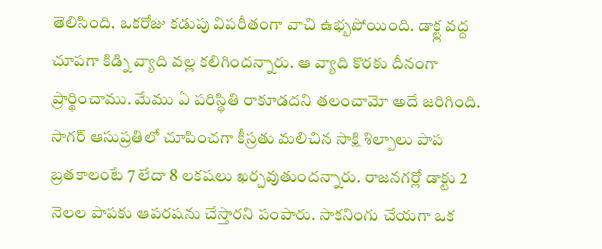తెలిసింది. ఒకరోజు కడుపు విపరీతంగా వాచి ఉభ్బపోయింది. డాక్ట్ల వద్ద చూపగా కిడ్ని వ్యాది వల్ల కలిగిందన్నారు. ఆ వ్యాది కొరకు దీనంగా ప్రార్థించాము. మేము ఏ పరిస్థితి రాకూడదని తలంచామో అదే జరిగింది. సాగర్ ఆసుప్రతిలో చూపించగా కీస్రతు మలిచిన సాక్షి శిల్పాలు పాప బ్రతకాలంటే 7 లేదా 8 లకషలు ఖర్చవుతుందన్నారు. రాజనగర్లో డాక్టు 2 నెలల పాపకు ఆపరషను చేస్తారని పంపారు. సాకనింగు చేయగా ఒక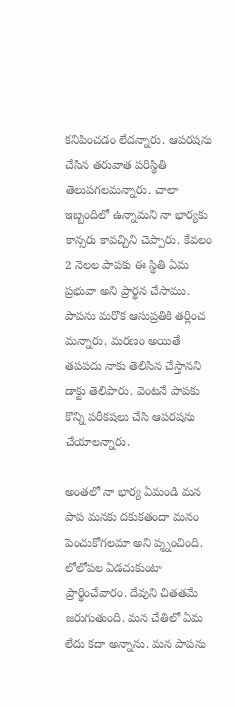కనిపించడం లేదన్నారు. ఆపరషను చేసిన తరువాత పరిస్థితి తెలుపగలమన్నారు. చాలా ఇబ్బందిలో ఉన్నామని నా భార్యకు కాన్సరు కావచ్చిని చెప్పారు. కేవలం 2 నెలల పాపకు ఈ స్థితి ఏమ ప్రభువా అని ప్రార్థన చేసాము. పాపను మరొక ఆసుప్రతికి తర్లించ మన్నారు. మరణం అయితే తపపదు నాకు తెలిసిన చేస్తానని డాక్టు తెలిపారు. వెంటనే పాపకు కొన్ని పరీకషలు చేసి ఆపరషను చేయాలన్నారు.

అంతలో నా భార్య ఏమండి మన పాప మనకు దకుకతందా మనం పెంచుకోగలమా అని ప్శ్నంచింది. లోలోపల ఏడచుకుంటా ప్రార్థించేవారం. దేవుని చితతమే జరుగుతుంది. మన చేతిలో ఏమ లేదు కదా అన్నాను. మన పాపను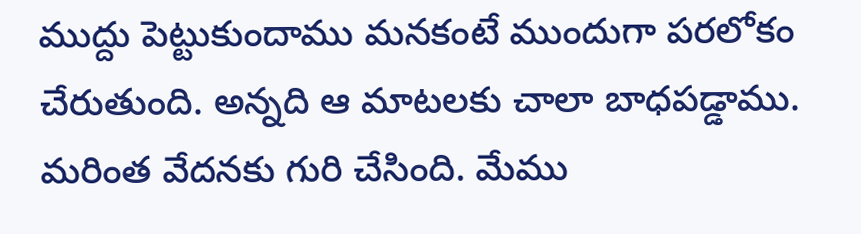ముద్దు పెట్టుకుందాము మనకంటే ముందుగా పరలోకం చేరుతుంది. అన్నది ఆ మాటలకు చాలా బాధపడ్డాము. మరింత వేదనకు గురి చేసింది. మేము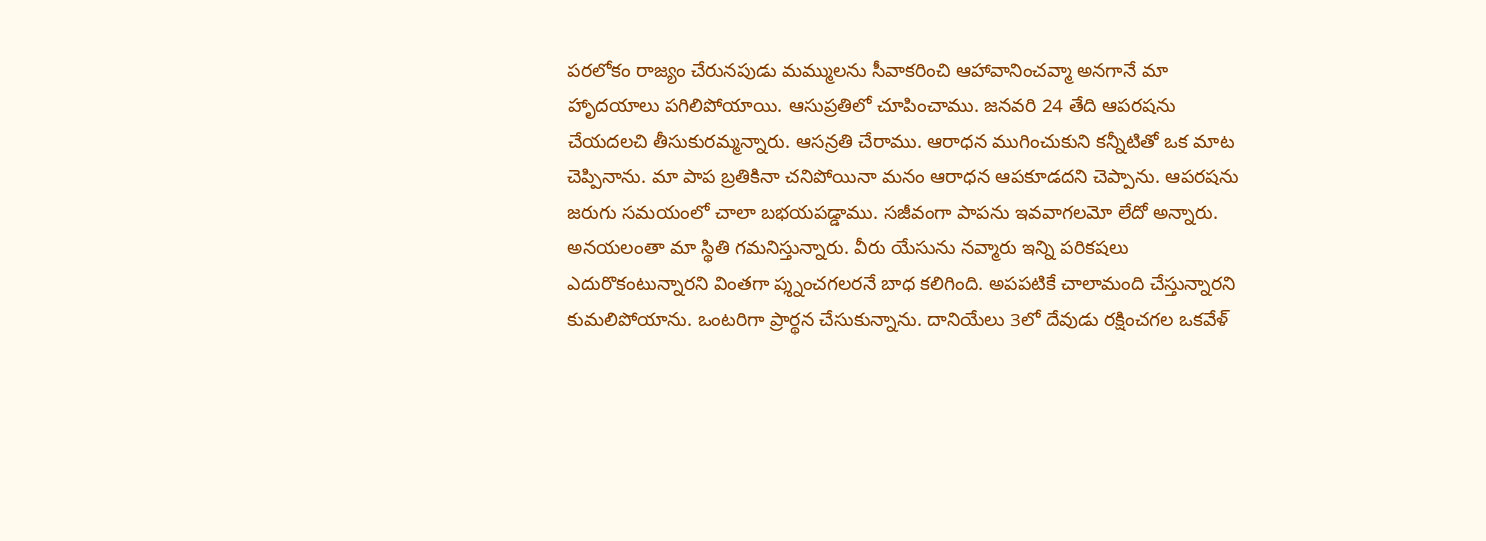పరలోకం రాజ్యం చేరునపుడు మమ్ములను సీవాకరించి ఆహావానించవ్మా అనగానే మా హాృదయాలు పగిలిపోయాయి. ఆసుప్రతిలో చూపించాము. జనవరి 24 తేది ఆపరషను చేయదలచి తీసుకురమ్మన్నారు. ఆసన్రతి చేరాము. ఆరాధన ముగించుకుని కన్నీటితో ఒక మాట చెప్పినాను. మా పాప బ్రతికినా చనిపోయినా మనం ఆరాధన ఆపకూడదని చెప్పాను. ఆపరషను జరుగు సమయంలో చాలా బభయపడ్డాము. సజీవంగా పాపను ఇవవాగలమో లేదో అన్నారు. అనయలంతా మా స్థితి గమనిస్తున్నారు. వీరు యేసును నవ్మారు ఇన్ని పరికషలు ఎదురొకంటున్నారని వింతగా ప్శ్నంచగలరనే బాధ కలిగింది. అపపటికే చాలామంది చేస్తున్నారని కుమలిపోయాను. ఒంటరిగా ప్రార్థన చేసుకున్నాను. దానియేలు 3లో దేవుడు రక్షించగల ఒకవేళ్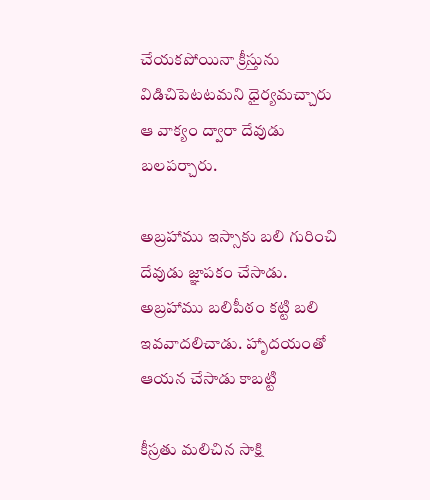చేయకపోయినా క్రీస్తును విడిచిపెటటమని ధైర్యమచ్చారు ఆ వాక్యం ద్వారా దేవుడు బలపర్చారు.

అబ్రహాము ఇస్సాకు బలి గురించి దేవుడు జ్ఞాపకం చేసాడు. అబ్రహాము బలిపీఠం కట్టి బలి ఇవవాదలిచాడు. హాృదయంతో ఆయన చేసాడు కాబట్టి

కీస్రతు మలిచిన సాక్షి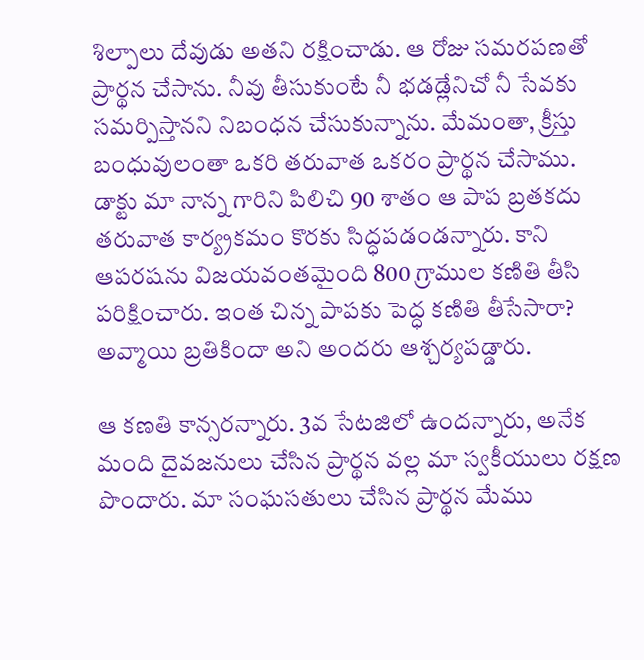శిల్పాలు దేవుడు అతని రక్షించాడు. ఆ రోజు సమరపణతో ప్రార్థన చేసాను. నీవు తీసుకుంటే నీ భడడ్లేనిచో నీ సేవకు సమర్పిస్తానని నిబంధన చేసుకున్నాను. మేమంతా, క్రీస్తు బంధువులంతా ఒకరి తరువాత ఒకరం ప్రార్థన చేసాము. డాక్టు మా నాన్న గారిని పిలిచి 90 శాతం ఆ పాప బ్రతకదు తరువాత కార్య్రకమం కొరకు సిద్ధపడండన్నారు. కాని ఆపరషను విజయవంతమైంది 800 గ్రాముల కణితి తీసి పరిక్షించారు. ఇంత చిన్న పాపకు పెద్ధ కణితి తీసేసారా? అవ్మాయి బ్రతికిందా అని అందరు ఆశ్చర్యపడ్డారు.

ఆ కణతి కాన్సరన్నారు. 3వ సేటజిలో ఉందన్నారు, అనేక మంది దైవజనులు చేసిన ప్రార్థన వల్ల మా స్వకీయులు రక్షణ పొందారు. మా సంఘసతులు చేసిన ప్రార్థన మేము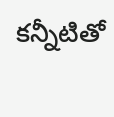కన్నీటితో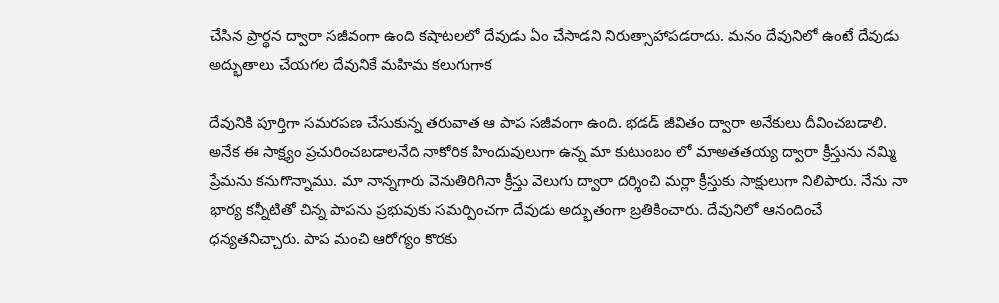చేసిన ప్రార్థన ద్వారా సజీవంగా ఉంది కషాటలలో దేవుడు ఏం చేసాడని నిరుత్సాహాపడరాదు. మనం దేవునిలో ఉంటే దేవుడు అద్భుతాలు చేయగల దేవునికే మహిమ కలుగుగాక

దేవునికి పూర్తిగా సమరపణ చేసుకున్న తరువాత ఆ పాప సజీవంగా ఉంది. భడడ్ జీవితం ద్వారా అనేకులు దీవించబడాలి. అనేక ఈ సాక్ష్యం ప్రచురించబడాలనేది నాకోరిక హిందువులుగా ఉన్న మా కుటుంబం లో మాఅతతయ్య ద్వారా క్రీస్తును నమ్మి ప్రేమను కనుగొన్నాము. మా నాన్నగారు వెనుతిరిగినా క్రీస్తు వెలుగు ద్వారా దర్శించి మర్లా క్రీస్తుకు సాక్షులుగా నిలిపారు. నేను నా భార్య కన్నీటితో చిన్న పాపను ప్రభువుకు సమర్పించగా దేవుడు అద్భుతంగా బ్రతికించారు. దేవునిలో ఆనందించే ధన్యతనిచ్చారు. పాప మంచి ఆరోగ్యం కొరకు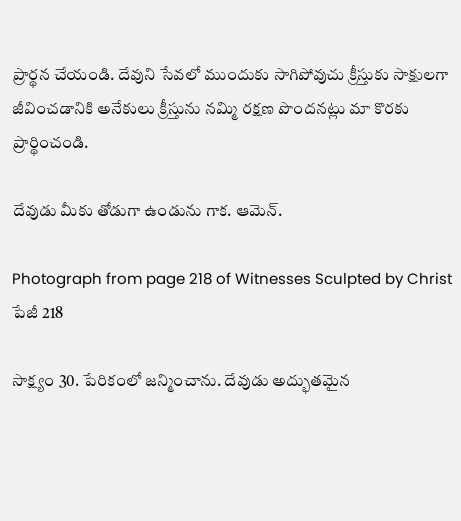ప్రార్థన చేయండి. దేవుని సేవలో ముందుకు సాగిపోవుచు క్రీస్తుకు సాక్షులగా జీవించడానికి అనేకులు క్రీస్తును నమ్మి రక్షణ పొందనట్లు మా కొరకు ప్రార్థించండి.

దేవుడు మీకు తోడుగా ఉండును గాక. ఆమెన్.

Photograph from page 218 of Witnesses Sculpted by Christ
పేజీ 218

సాక్ష్యం 30. పేరికంలో జన్మించాను. దేవుడు అద్భుతమైన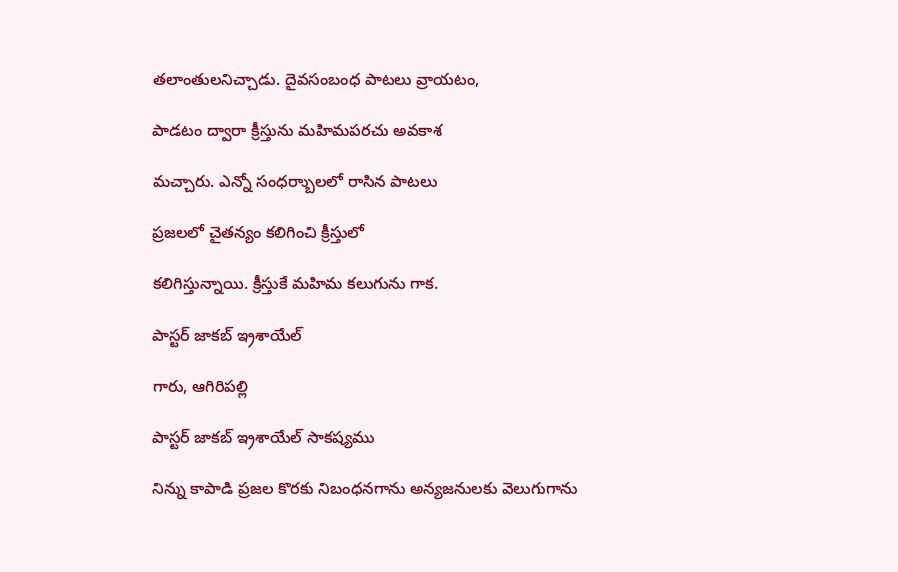తలాంతులనిచ్చాడు. దైవసంబంధ పాటలు వ్రాయటం,

పాడటం ద్వారా క్రీస్తును మహిమపరచు అవకాశ

మచ్చారు. ఎన్నో సంధర్బాులలో రాసిన పాటలు

ప్రజలలో చైతన్యం కలిగించి క్రీస్తులో

కలిగిస్తున్నాయి. క్రీస్తుకే మహిమ కలుగును గాక.

పాస్టర్ జాకబ్ ఇ్రశాయేల్

గారు, ఆగిరిపల్లి

పాస్టర్ జాకబ్ ఇ్రశాయేల్ సాకష్యము

నిన్ను కాపాడి ప్రజల కొరకు నిబంధనగాను అన్యజనులకు వెలుగుగాను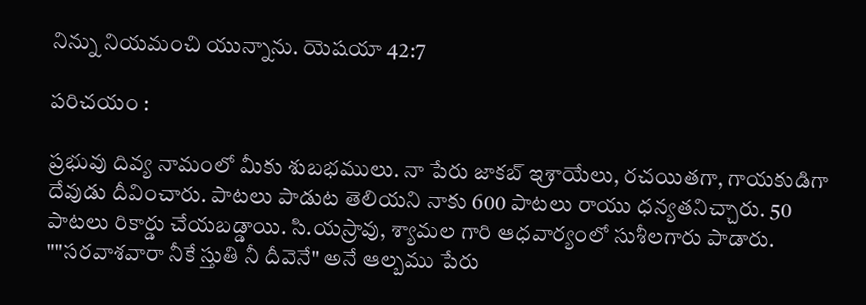నిన్ను నియమంచి యున్నాను. యెషయా 42:7

పరిచయం :

ప్రభువు దివ్య నామంలో మీకు శుబభములు. నా పేరు జాకబ్ ఇ్రశాయేలు, రచయితగా, గాయకుడిగా దేవుడు దీవించారు. పాటలు పాడుట తెలియని నాకు 600 పాటలు రాయు ధన్యతనిచ్చారు. 50 పాటలు రికార్డు చేయబడ్డాయి. సి.యస్రావు, శ్యామల గారి ఆధవార్యంలో సుశీలగారు పాడారు. ""సరవాశవారా నీకే స్తుతి నీ దీవెనే" అనే ఆల్బము పేరు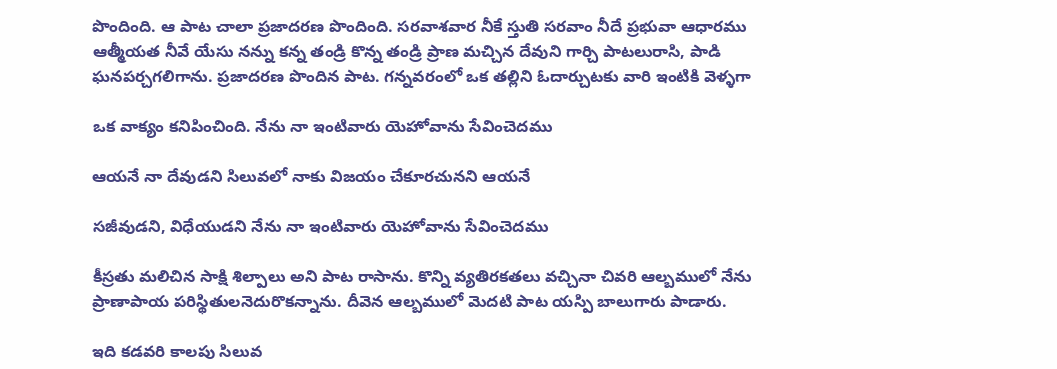పొందింది. ఆ పాట చాలా ప్రజాదరణ పొందింది. సరవాశవార నీకే స్తుతి సరవాం నీదే ప్రభువా ఆధారము ఆత్మీయత నీవే యేసు నన్ను కన్న తండ్రి కొన్న తండ్రి ప్రాణ మచ్చిన దేవుని గార్చి పాటలురాసి, పాడి ఘనపర్చగలిగాను. ప్రజాదరణ పొందిన పాట. గన్నవరంలో ఒక తల్లిని ఓదార్చుటకు వారి ఇంటికి వెళ్ళగా

ఒక వాక్యం కనిపించింది. నేను నా ఇంటివారు యెహోవాను సేవించెదము

ఆయనే నా దేవుడని సిలువలో నాకు విజయం చేకూరచునని ఆయనే

సజీవుడని, విధేయుడని నేను నా ఇంటివారు యెహోవాను సేవించెదము

కీస్రతు మలిచిన సాక్షి శిల్పాలు అని పాట రాసాను. కొన్ని వ్యతిరకతలు వచ్చినా చివరి ఆల్బములో నేను ప్రాణాపాయ పరిస్థితులనెదురొకన్నాను. దీవెన ఆల్బములో వెుదటి పాట యస్పి బాలుగారు పాడారు.

ఇది కడవరి కాలపు సిలువ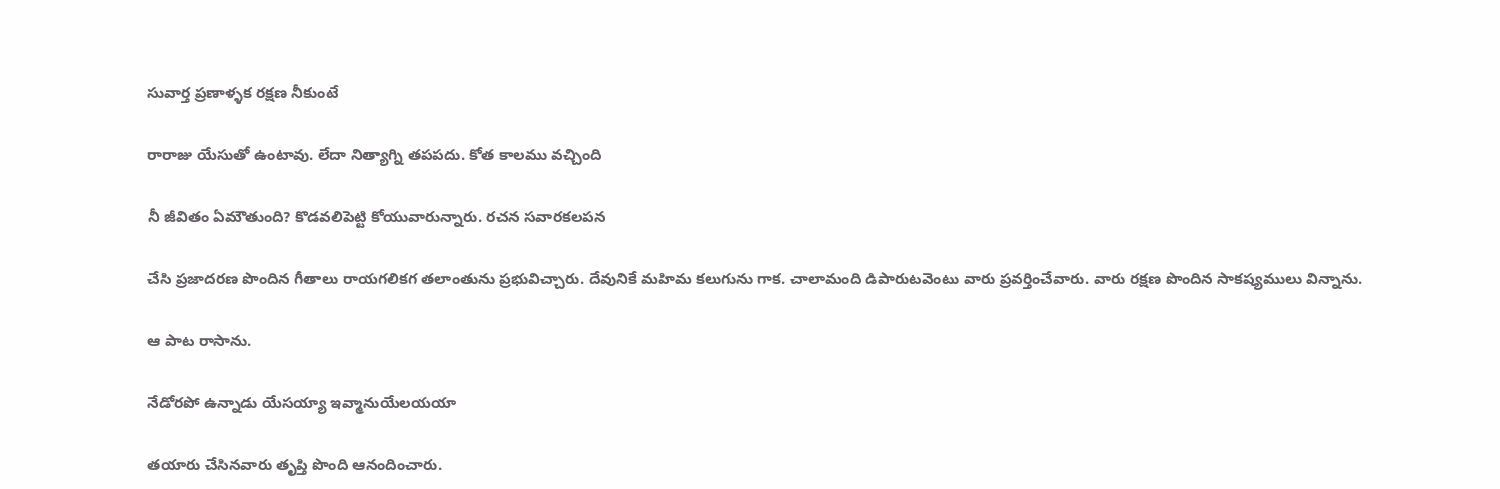సువార్త ప్రణాళ్ళక రక్షణ నీకుంటే

రారాజు యేసుతో ఉంటావు. లేదా నిత్యాగ్ని తపపదు. కోత కాలము వచ్చింది

నీ జీవితం ఏమౌతుంది? కొడవలిపెట్టి కోయువారున్నారు. రచన సవారకలపన

చేసి ప్రజాదరణ పొందిన గీతాలు రాయగలికగ తలాంతును ప్రభువిచ్చారు. దేవునికే మహిమ కలుగును గాక. చాలామంది డిపారుటవెంటు వారు ప్రవర్తించేవారు. వారు రక్షణ పొందిన సాకష్యములు విన్నాను.

ఆ పాట రాసాను.

నేడోరపో ఉన్నాడు యేసయ్యా ఇవ్మానుయేలయయా

తయారు చేసినవారు తృప్తి పొంది ఆనందించారు.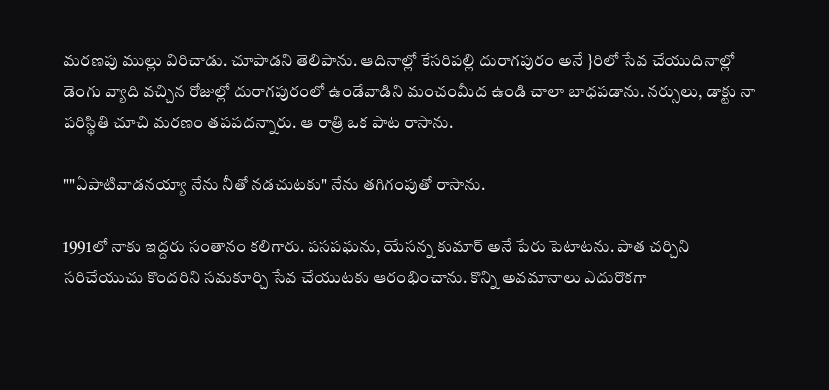మరణపు ముల్లు విరిచాడు. చూపాడని తెలిపాను. ఆదినాల్లో కేసరిపల్లి దురాగపురం అనే }రిలో సేవ చేయుదినాల్లో డెంగు వ్యాది వచ్చిన రోజుల్లో దురాగపురంలో ఉండేవాడిని మంచంమీద ఉండి చాలా బాధపడాను. నర్సులు, డాక్టు నా పరిస్థితి చూచి మరణం తపపదన్నారు. ఆ రాత్రి ఒక పాట రాసాను.

""ఏపాటివాడనయ్యా నేను నీతో నడచుటకు" నేను తగిగంపుతో రాసాను.

1991లో నాకు ఇద్దరు సంతానం కలిగారు. పసపఘను, యేసన్న కుమార్ అనే పేరు పెటాటను. పాత చర్చిని సరిచేయుచు కొందరిని సమకూర్చి సేవ చేయుటకు ఆరంభించాను. కొన్ని అవమానాలు ఎదురొకగా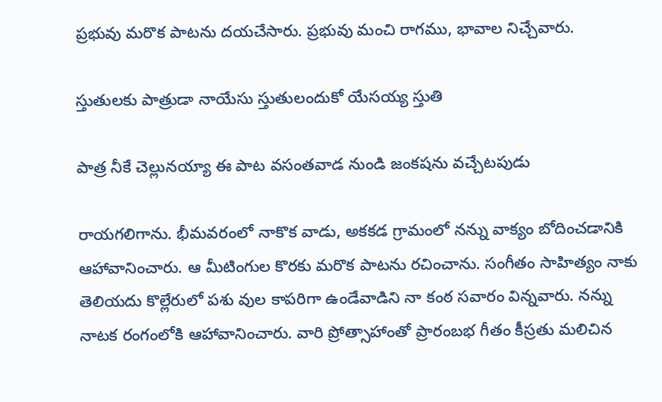ప్రభువు మరొక పాటను దయచేసారు. ప్రభువు మంచి రాగము, భావాల నిచ్చేవారు.

స్తుతులకు పాత్రుడా నాయేసు స్తుతులందుకో యేసయ్య స్తుతి

పాత్ర నీకే చెల్లునయ్యా ఈ పాట వసంతవాడ నుండి జంకషను వచ్చేటపుడు

రాయగలిగాను. భీమవరంలో నాకొక వాడు, అకకడ గ్రామంలో నన్ను వాక్యం బోదించడానికి ఆహావానించారు. ఆ మీటింగుల కొరకు మరొక పాటను రచించాను. సంగీతం సాహిత్యం నాకు తెలియదు కొల్లేరులో పశు వుల కాపరిగా ఉండేవాడిని నా కంఠ సవారం విన్నవారు. నన్ను నాటక రంగంలోకి ఆహావానించారు. వారి ప్రోత్సాహాంతో ప్రారంబభ గీతం కీస్రతు మలిచిన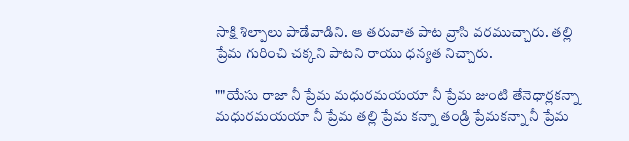సాక్షి శిల్పాలు పాడేవాడిని. ఆ తరువాత పాట వ్రాసి వరముచ్చారు. తల్లి ప్రేమ గురించి చక్కని పాటని రాయు ధన్యత నిచ్చారు.

""యేసు రాజా నీ ప్రేమ మధురమయయా నీ ప్రేమ జుంటి తేనెధార్లకన్నా మధురమయయా నీ ప్రేమ తల్లి ప్రేమ కన్నా తండ్రి ప్రేమకన్నా నీ ప్రేమ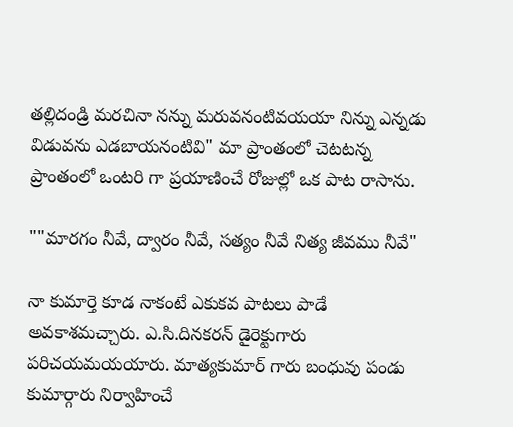తల్లిదండ్రి మరచినా నన్ను మరువనంటివయయా నిన్ను ఎన్నడు విడువను ఎడబాయనంటివి" మా ప్రాంతంలో చెటటన్న ప్రాంతంలో ఒంటరి గా ప్రయాణించే రోజుల్లో ఒక పాట రాసాను.

""మారగం నీవే, ద్వారం నీవే, సత్యం నీవే నిత్య జీవము నీవే"

నా కుమార్తె కూడ నాకంటే ఎకుకవ పాటలు పాడే అవకాశమచ్చారు. ఎ.సి.దినకరన్ డైరెక్టుగారు పరిచయమయయారు. మాత్యకుమార్ గారు బంధువు పండు కుమార్గారు నిర్వాహించే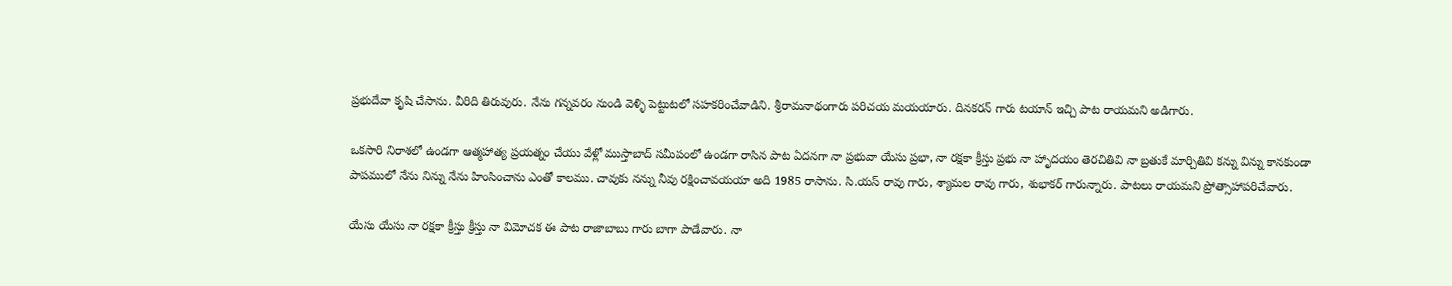ప్రభుదేవా కృషి చేసాను. వీరిది తిరువురు. నేను గన్నవరం నుండి వెళ్ళి పెట్టుటలో సహకరించేవాడిని. శ్రీరామనాథంగారు పరిచయ మయయారు. దినకరన్ గారు టయాన్ ఇచ్చి పాట రాయమని అడిగారు.

ఒకసారి నిరాశలో ఉండగా ఆత్మహాత్య ప్రయత్నం చేయు వేళ్లో ముస్తాబాద్ సమీపంలో ఉండగా రాసిన పాట ఏదనగా నా ప్రభువా యేసు ప్రభా, నా రక్షకా క్రీస్తు ప్రభు నా హాృదయం తెరచితివి నా బ్రతుకే మార్చితివి కన్ను విన్ను కానకుండా పాపములో నేను నిన్ను నేను హింసించాను ఎంతో కాలము. చావుకు నన్ను నీవు రక్షించావయయా అది 1985 రాసాను. సి.యస్ రావు గారు, శ్యామల రావు గారు, శుభాకర్ గారున్నారు. పాటలు రాయమని ప్రోత్సాహాపరిచేవారు.

యేసు యేసు నా రక్షకా క్రీస్తు క్రీస్తు నా విమోచక ఈ పాట రాజాబాబు గారు బాగా పాడేవారు. నా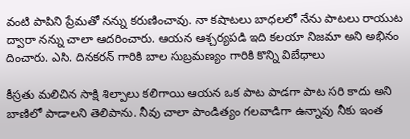వంటి పాపిని ప్రేమతో నన్ను కరుణించావు. నా కషాటలు బాధలలో నేను పాటలు రాయుట ద్వారా నన్ను చాలా ఆదరించారు. ఆయన ఆశ్చర్యపడి ఇది కలయా నిజమా అని అభినం దించారు. ఎసి. దినకరన్ గారికి బాల సుబ్రమణ్యం గారికి కొన్ని విబేధాలు

కీస్రతు మలిచిన సాక్షి శిల్పాలు కలిగాయి ఆయన ఒక పాట పాడగా పాట సరి కాదు అని బాణిలో పాడాలని తెలిపాను. నీవు చాలా పాండిత్యం గలవాడిగా ఉన్నావు నీకు ఇంత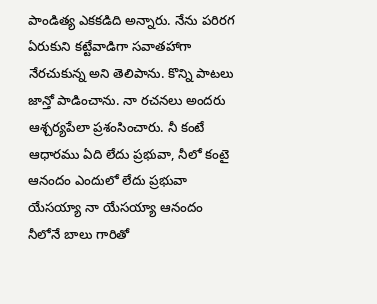పాండిత్య ఎకకడిది అన్నారు. నేను పరిరగ ఏరుకుని కట్టేవాడిగా సవాతహాగా నేరచుకున్న అని తెలిపాను. కొన్ని పాటలు జాన్తో పాడించాను. నా రచనలు అందరు ఆశ్చర్యపేలా ప్రశంసించారు. నీ కంటే ఆధారము ఏది లేదు ప్రభువా, నీలో కంటై ఆనందం ఎందులో లేదు ప్రభువా యేసయ్యా నా యేసయ్యా ఆనందం నీలోనే బాలు గారితో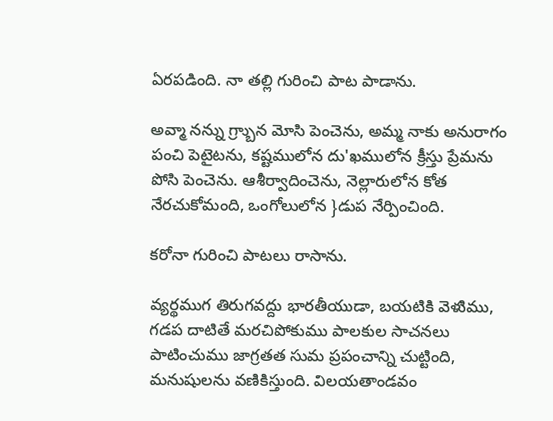ఏరపడింది. నా తల్లి గురించి పాట పాడాను.

అవ్మా నన్ను గ్ర్బాున మోసి పెంచెను, అమ్మ నాకు అనురాగం పంచి పెటైటను, కష్టములోన దు'ఖములోన క్రీస్తు ప్రేమను పోసి పెంచెను. ఆశీర్వాదించెను, నెల్లారులోన కోత నేరచుకోమంది, ఒంగోలులోన }డుప నేర్పించింది.

కరోనా గురించి పాటలు రాసాను.

వ్యర్థముగ తిరుగవద్దు భారతీయుడా, బయటికి వెళుిము, గడప దాటితే మరచిపోకుము పాలకుల సాచనలు పాటించుము జాగ్రతత సుమ ప్రపంచాన్ని చుట్టింది, మనుషులను వణికిస్తుంది. విలయతాండవం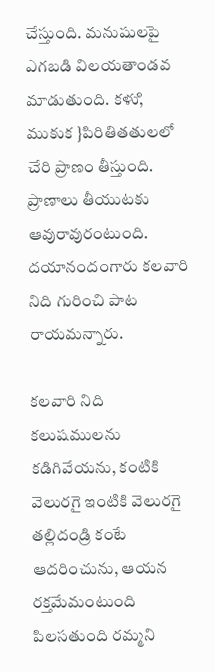చేస్తుంది. మనుషులపై ఎగబడి విలయతాండవ మాడుతుంది. కళుి, ముకుక }పిరితితతులలో చేరి ప్రాణం తీస్తుంది. ప్రాణాలు తీయుటకు ఆవురావురంటుంది. దయానందంగారు కలవారి నిది గురించి పాట రాయమన్నారు.

కలవారి నిది కలుషములను కడిగివేయను, కంటికి వెలురగై ఇంటికి వెలురగై తల్లిదండ్రి కంటే ఆదరించును, ఆయన రక్తమేమంటుంది పిలసతుంది రమ్మని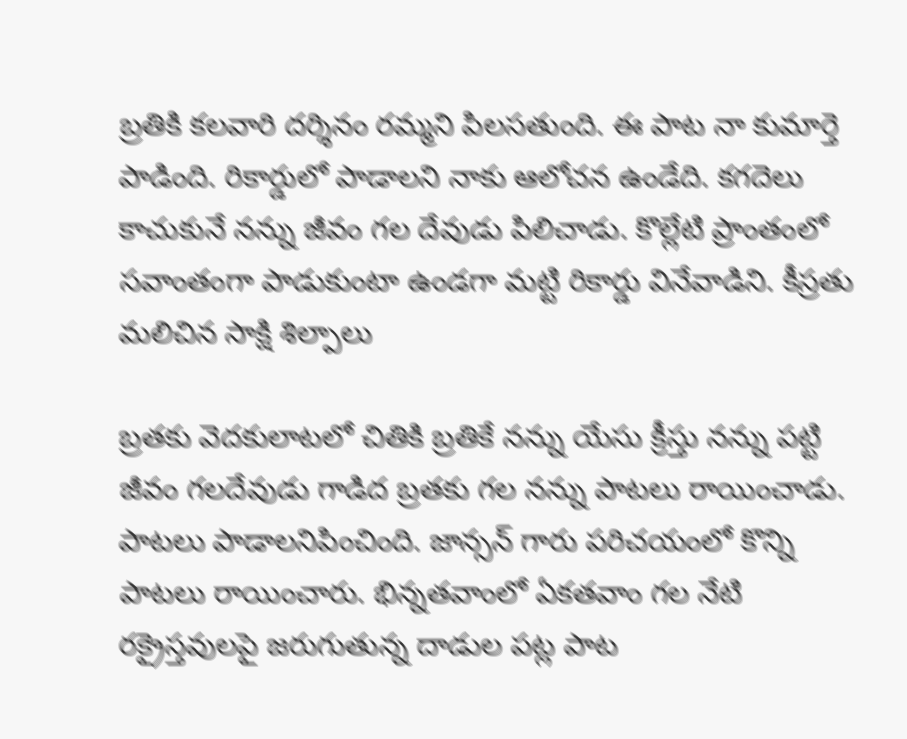బ్రతికి కలవారి దర్శినం రమ్మని పిలసతుంది. ఈ పాట నా కుమార్తె పాడింది. రికార్డులో పాడాలని నాకు ఆలోచన ఉండేది. కగదెలు కాచుకునే నన్ను జీవం గల దేవుడు పిలిచాడు. కొల్లేటి ప్రాంతంలో సవాంతంగా పాడుకుంటా ఉండగా మట్టి రికార్డు వినేవాడిని. కీస్రతు మలిచిన సాక్షి శిల్పాలు

బ్రతకు వెదకులాటలో చితికి బ్రతికే నన్ను యేసు క్రీస్తు నన్ను పట్టి జీవం గలదేవుడు గాడిద బ్రతకు గల నన్ను పాటలు రాయించాడు. పాటలు పాడాలనిపించింది. జాన్సన్ గారు పరిచయంలో కొన్ని పాటలు రాయించారు. భిన్నతవాంలో ఏకతవాం గల నేటి రక్రైస్తవులపై జరుగుతున్న దాడుల పట్ల పాట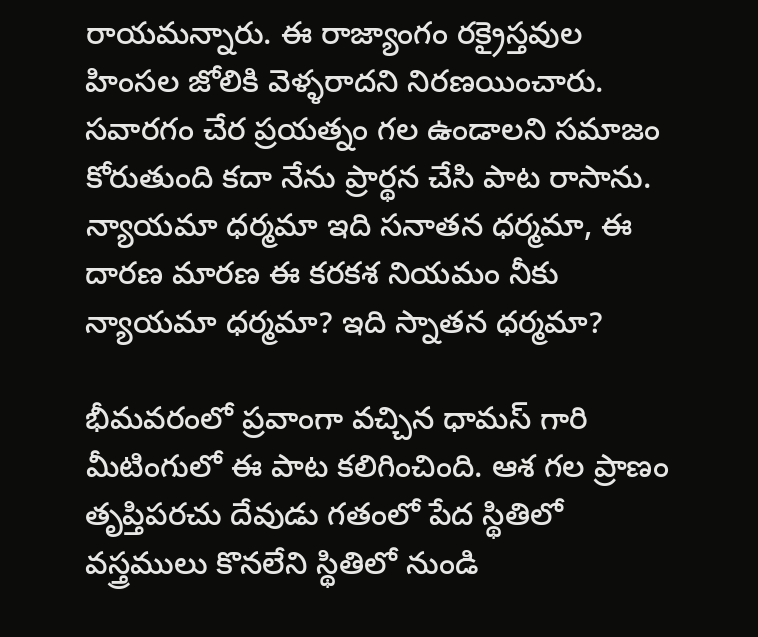రాయమన్నారు. ఈ రాజ్యాంగం రక్రైస్తవుల హింసల జోలికి వెళ్ళరాదని నిరణయించారు. సవారగం చేర ప్రయత్నం గల ఉండాలని సమాజం కోరుతుంది కదా నేను ప్రార్థన చేసి పాట రాసాను. న్యాయమా ధర్మమా ఇది సనాతన ధర్మమా, ఈ దారణ మారణ ఈ కరకశ నియమం నీకు న్యాయమా ధర్మమా? ఇది స్నాతన ధర్మమా?

భీమవరంలో ప్రవాంగా వచ్చిన ధామస్ గారి మీటింగులో ఈ పాట కలిగించింది. ఆశ గల ప్రాణం తృప్తిపరచు దేవుడు గతంలో పేద స్థితిలో వస్త్రములు కొనలేని స్థితిలో నుండి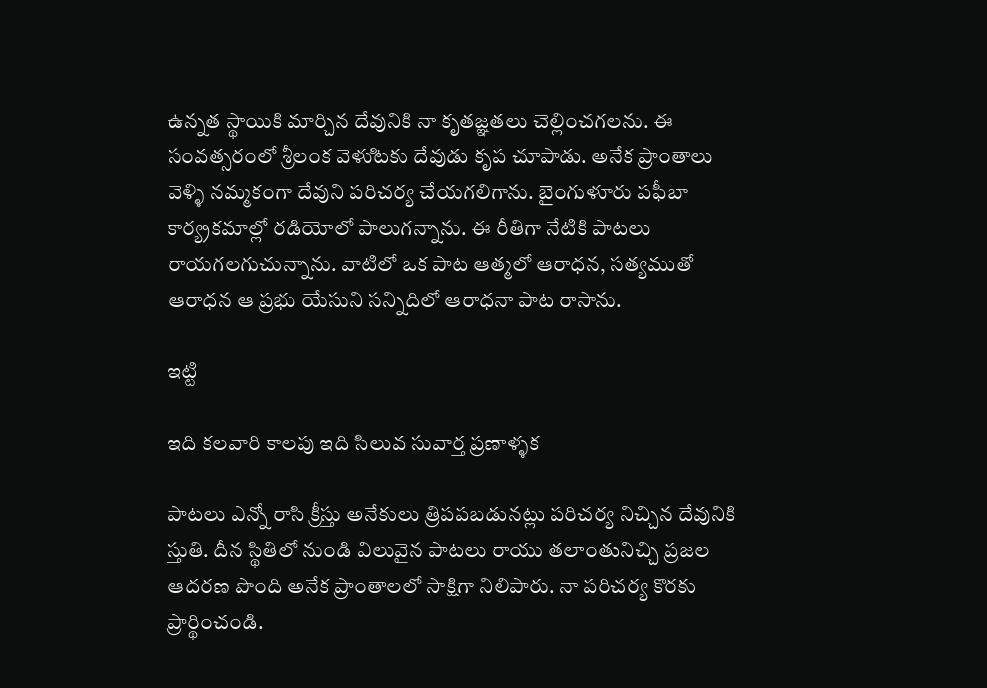ఉన్నత స్థాయికి మార్చిన దేవునికి నా కృతజ్ఞతలు చెల్లించగలను. ఈ సంవత్సరంలో శ్రీలంక వెళుిటకు దేవుడు కృప చూపాడు. అనేక ప్రాంతాలు వెళ్ళి నమ్మకంగా దేవుని పరిచర్య చేయగలిగాను. బైంగుళూరు పఫీబా కార్య్రకమాల్లో రడియోలో పాలుగన్నాను. ఈ రీతిగా నేటికి పాటలు రాయగలగుచున్నాను. వాటిలో ఒక పాట ఆత్మలో ఆరాధన, సత్యముతో ఆరాధన ఆ ప్రభు యేసుని సన్నిదిలో ఆరాధనా పాట రాసాను.

ఇట్టి

ఇది కలవారి కాలపు ఇది సిలువ సువార్త ప్రణాళ్ళక

పాటలు ఎన్నో రాసి క్రీస్తు అనేకులు త్రిపపబడునట్లు పరిచర్య నిచ్చిన దేవునికి స్తుతి. దీన స్థితిలో నుండి విలువైన పాటలు రాయు తలాంతునిచ్చి ప్రజల ఆదరణ పొంది అనేక ప్రాంతాలలో సాక్షిగా నిలిపారు. నా పరిచర్య కొరకు ప్రార్థించండి.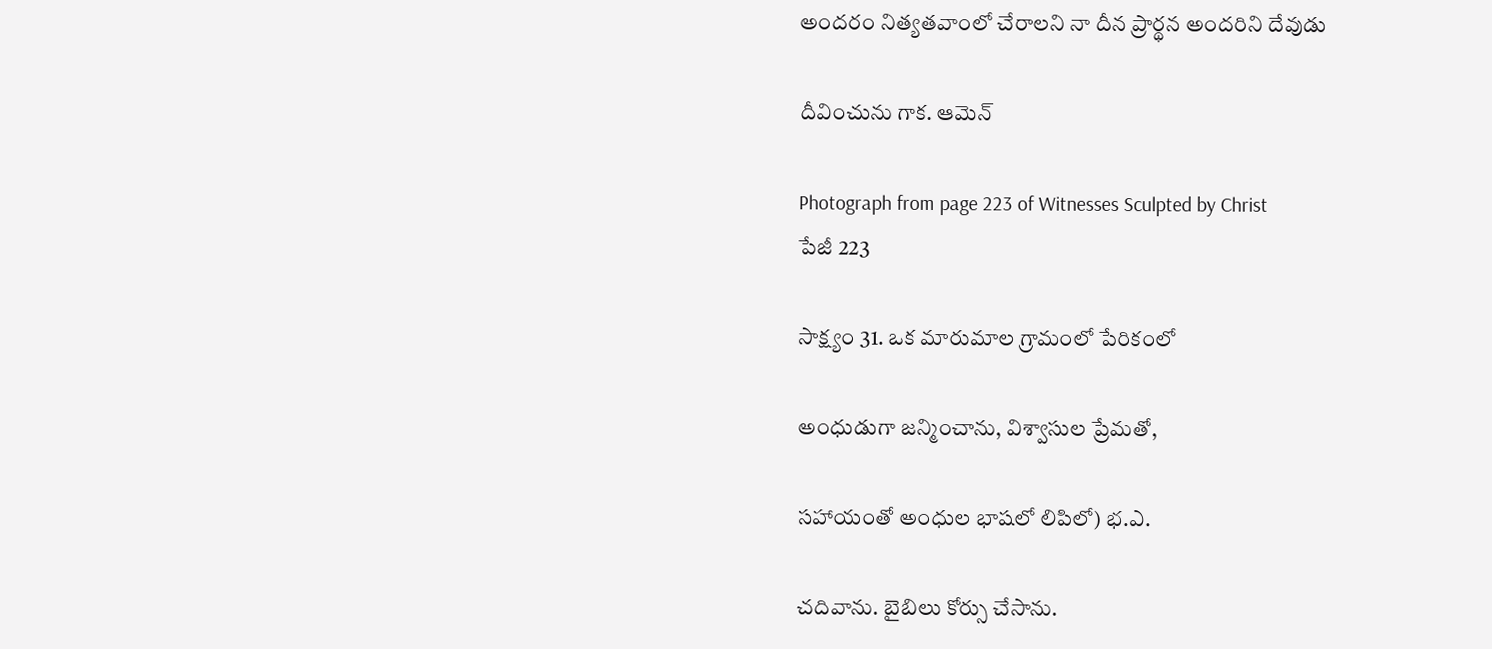అందరం నిత్యతవాంలో చేరాలని నా దీన ప్రార్థన అందరిని దేవుడు

దీవించును గాక. ఆమెన్

Photograph from page 223 of Witnesses Sculpted by Christ
పేజీ 223

సాక్ష్యం 31. ఒక మారుమాల గ్రామంలో పేరికంలో

అంధుడుగా జన్మించాను, విశ్వాసుల ప్రేమతో,

సహాయంతో అంధుల భాషలో లిపిలో) భ.ఎ.

చదివాను. బైబిలు కోర్సు చేసాను.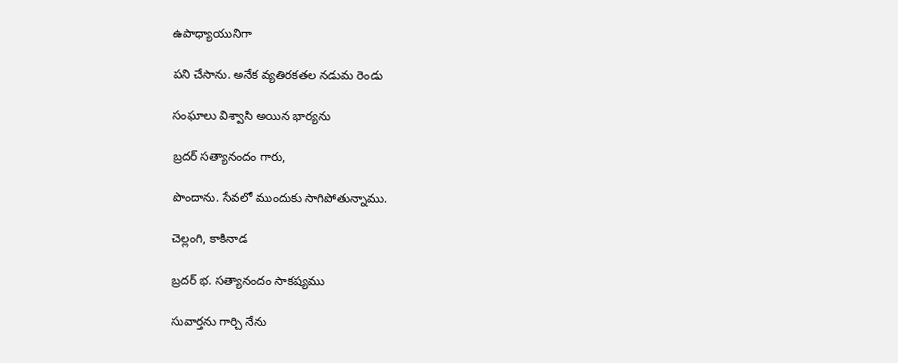ఉపాధ్యాయునిగా

పని చేసాను. అనేక వ్యతిరకతల నడుమ రెండు

సంఘాలు విశ్వాసి అయిన భార్యను

బ్రదర్ సత్యానందం గారు,

పొందాను. సేవలో ముందుకు సాగిపోతున్నాము.

చెల్లంగి, కాకినాడ

బ్రదర్ భ. సత్యానందం సాకష్యము

సువార్తను గార్చి నేను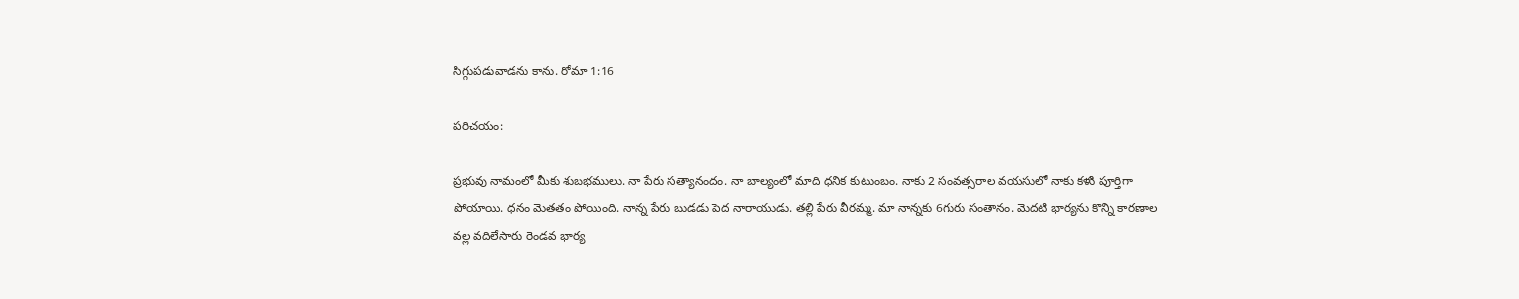సిగ్గుపడువాడను కాను. రోమా 1:16

పరిచయం:

ప్రభువు నామంలో మీకు శుబభములు. నా పేరు సత్యానందం. నా బాల్యంలో మాది ధనిక కుటుంబం. నాకు 2 సంవత్సరాల వయసులో నాకు కళుి పూర్తిగా పోయాయి. ధనం వెుతతం పోయింది. నాన్న పేరు బుడడు పెద నారాయుడు. తల్లి పేరు వీరమ్మ. మా నాన్నకు 6గురు సంతానం. వెుదటి భార్యను కొన్ని కారణాల వల్ల వదిలేసారు రెండవ భార్య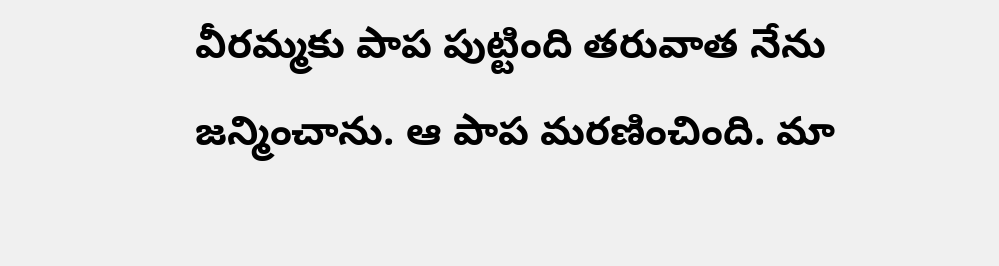వీరమ్మకు పాప పుట్టింది తరువాత నేను జన్మించాను. ఆ పాప మరణించింది. మా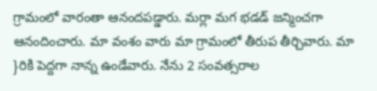గ్రామంలో వారంతా ఆనందపడ్డారు. మర్లా మగ భడడ్ జన్మించగా ఆనందించారు. మా వంశం వారు మా గ్రామంలో తీరుప తీర్చివారు. మా }రికి పెద్దగా నాన్న ఉండేవారు. నేను 2 సంవత్సరాల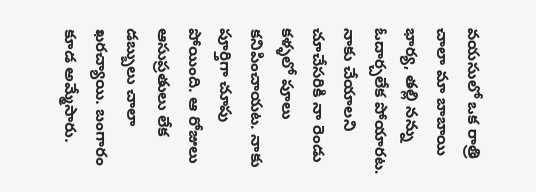వయసులో ఒక రాత్రి చాలా మా బాబాయి భార్య, తల్లి నన్ను ఓదార్చలేక పోయారట. నాకు చేయాలని చూచేసరికి నా రెండు కళ్ళలో పూలు కనిపించాయట. నాకు పూర్తిగా చూపు పోయింది. ఆ రోజులు ఆసుప్రతులు లేక డబ్బులు చాలా ఖరచ్యాయి. బంగారం కూడ అమ్మేసారు.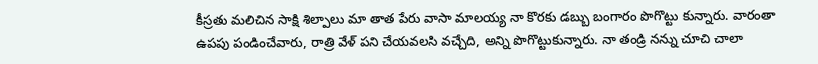కీస్రతు మలిచిన సాక్షి శిల్పాలు మా తాత పేరు వాసా మాలయ్య నా కొరకు డబ్బు బంగారం పొగొట్టు కున్నారు. వారంతా ఉపపు పండించేవారు, రాత్రి వేళ్ పని చేయవలసి వచ్చేది, అన్ని పొగొట్టుకున్నారు. నా తండ్రి నన్ను చూచి చాలా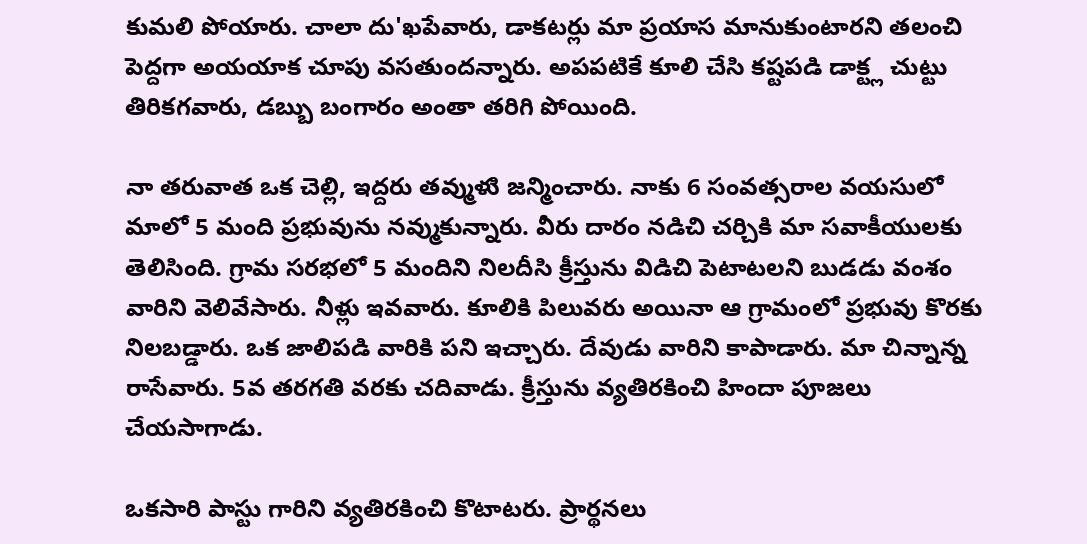కుమలి పోయారు. చాలా దు'ఖపేవారు, డాకటర్లు మా ప్రయాస మానుకుంటారని తలంచి పెద్దగా అయయాక చూపు వసతుందన్నారు. అపపటికే కూలి చేసి కష్టపడి డాక్ట్ల చుట్టు తిరికగవారు, డబ్బు బంగారం అంతా తరిగి పోయింది.

నా తరువాత ఒక చెల్లి, ఇద్దరు తవ్ముళుి జన్మించారు. నాకు 6 సంవత్సరాల వయసులో మాలో 5 మంది ప్రభువును నవ్ముకున్నారు. వీరు దారం నడిచి చర్చికి మా సవాకీయులకు తెలిసింది. గ్రామ సరభలో 5 మందిని నిలదీసి క్రీస్తును విడిచి పెటాటలని బుడడు వంశం వారిని వెలివేసారు. నీళ్లు ఇవవారు. కూలికి పిలువరు అయినా ఆ గ్రామంలో ప్రభువు కొరకు నిలబడ్డారు. ఒక జాలిపడి వారికి పని ఇచ్చారు. దేవుడు వారిని కాపాడారు. మా చిన్నాన్న రాసేవారు. 5వ తరగతి వరకు చదివాడు. క్రీస్తును వ్యతిరకించి హిందా పూజలు చేయసాగాడు.

ఒకసారి పాస్టు గారిని వ్యతిరకించి కొటాటరు. ప్రార్థనలు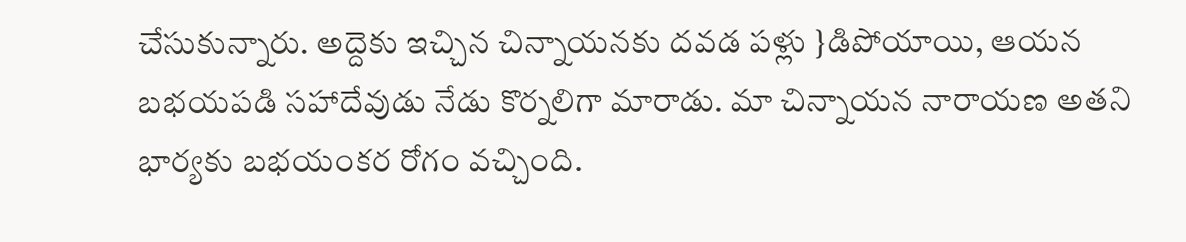చేసుకున్నారు. అద్దెకు ఇచ్చిన చిన్నాయనకు దవడ పళ్లు }డిపోయాయి, ఆయన బభయపడి సహాదేవుడు నేడు కొర్నలిగా మారాడు. మా చిన్నాయన నారాయణ అతని భార్యకు బభయంకర రోగం వచ్చింది.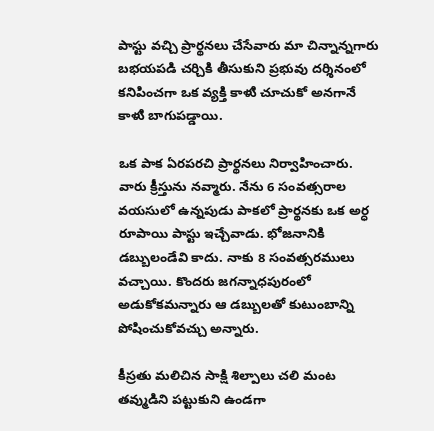పాస్టు వచ్చి ప్రార్థనలు చేసేవారు మా చిన్నాన్నగారు బభయపడి చర్చికి తీసుకుని ప్రభువు దర్శినంలో కనిపించగా ఒక వ్యక్తి కాళుి చూచుకో అనగానే కాళుి బాగుపడ్డాయి.

ఒక పాక ఏరపరచి ప్రార్థనలు నిర్వాహించారు. వారు క్రీస్తును నవ్మారు. నేను 6 సంవత్సరాల వయసులో ఉన్నపుడు పాకలో ప్రార్థనకు ఒక అర్ధ రూపాయి పాస్టు ఇచ్చేవాడు. భోజనానికి డబ్బులండేవి కాదు. నాకు 8 సంవత్సరములు వచ్చాయి. కొందరు జగన్నాధపురంలో అడుకోకమన్నారు ఆ డబ్బులతో కుటుంబాన్ని పోషించుకోవచ్చు అన్నారు.

కీస్రతు మలిచిన సాక్షి శిల్పాలు చలి మంట తవ్ముడిని పట్టుకుని ఉండగా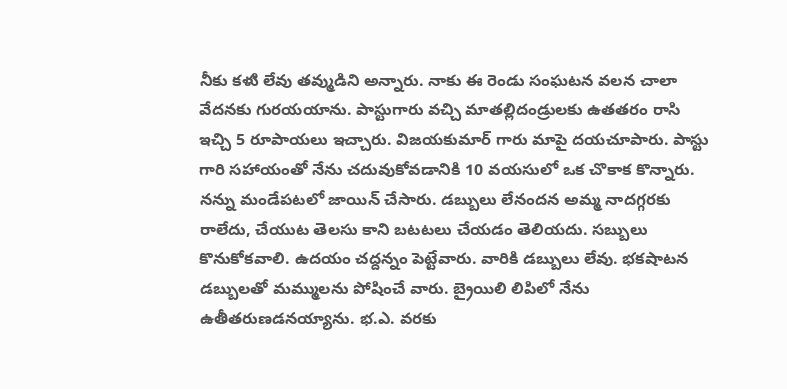నీకు కళుి లేవు తవ్ముడిని అన్నారు. నాకు ఈ రెండు సంఘటన వలన చాలా వేదనకు గురయయాను. పాస్టుగారు వచ్చి మాతల్లిదండ్రులకు ఉతతరం రాసి ఇచ్చి 5 రూపాయలు ఇచ్చారు. విజయకుమార్ గారు మాపై దయచూపారు. పాస్టు గారి సహాయంతో నేను చదువుకోవడానికి 10 వయసులో ఒక చొకాక కొన్నారు. నన్ను మండేపటలో జాయిన్ చేసారు. డబ్బులు లేనందన అమ్మ నాదగ్గరకు రాలేదు, చేయుట తెలసు కాని బటటలు చేయడం తెలియదు. సబ్బులు కొనుకోకవాలి. ఉదయం చద్దన్నం పెట్టేవారు. వారికి డబ్బులు లేవు. భకషాటన డబ్బులతో మమ్ములను పోషించే వారు. బ్రైయిలి లిపిలో నేను ఉతీతరుణడనయ్యాను. భ.ఎ. వరకు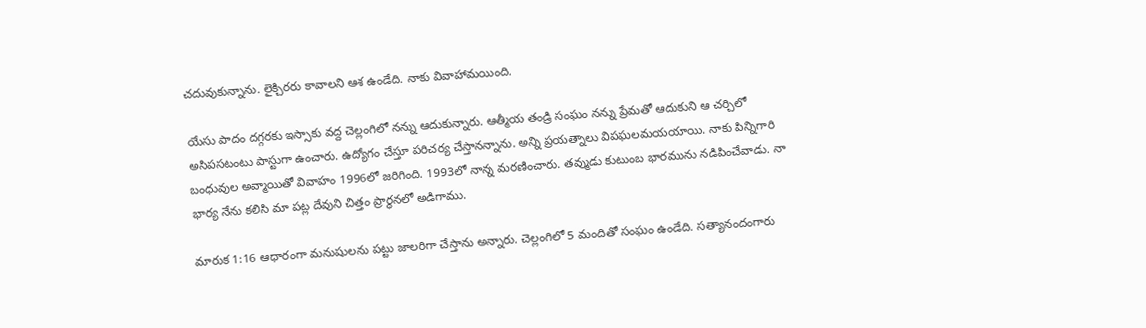చదువుకున్నాను. లైక్చిరరు కావాలని ఆశ ఉండేది. నాకు వివాహామయింది.

యేసు పాదం దగ్గరకు ఇస్సాకు వద్ద చెల్లంగిలో నన్ను ఆదుకున్నారు. ఆత్మీయ తండ్రి సంఘం నన్ను ప్రేమతో ఆదుకుని ఆ చర్చిలో అసిపసటంటు పాస్టుగా ఉంచారు. ఉద్యోగం చేస్తూ పరిచర్య చేస్తానన్నాను. అన్ని ప్రయత్నాలు విపఘలమయయాయి. నాకు పిన్నిగారి బంధువుల అవ్మాయితో వివాహం 1996లో జరిగింది. 1993లో నాన్న మరణించారు. తవ్ముడు కుటుంబ భారమును నడిపించేవాడు. నా భార్య నేను కలిసి మా పట్ల దేవుని చిత్తం ప్రార్థనలో అడిగాము.

మారుక 1:16 ఆధారంగా మనుషులను పట్టు జాలరిగా చేస్తాను అన్నారు. చెల్లంగిలో 5 మందితో సంఘం ఉండేది. సత్యానందంగారు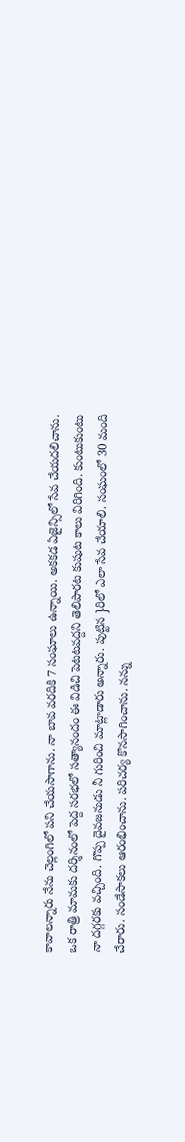కావాలన్నారు నేను చెల్లంగిలో పని చేయసాగాను. నా బావ వరదికి 7 సంఘాలు ఉన్నాయి. అకకడ ఏజైన్సిలో సేవ చేయదలిచాను. ఒక రాత్రి మామకు దర్శినంలో పెద్ద సరభలో సత్యానందం ఈ విడిచి పెటటవద్దని తెలిపారట కుషుట కాలు విరిగింది. కుంటుకుంటు నా దగ్గరకు వచ్చింది. గొప్ప దైవజనుడు నీ గురించి మాట్లాడారు అన్నారు. పుట్టిన }రిలో ఎలా సేవ చేయాలి. సంఘంలో 30 మంది చేరారు. సండేసాకలు ఆరంభించాను. పరిచర్య కొనసాగించాను. నన్ను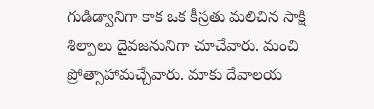గుడిడ్వానిగా కాక ఒక కీస్రతు మలిచిన సాక్షి శిల్పాలు దైవజనునిగా చూచేవారు. మంచి ప్రోత్సాహామచ్చేవారు. మాకు దేవాలయ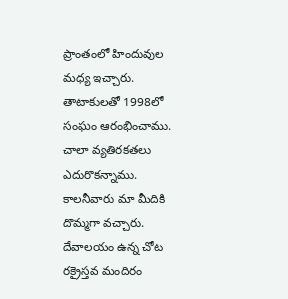ప్రాంతంలో హిందువుల మధ్య ఇచ్చారు. తాటాకులతో 1998లో సంఘం ఆరంభించాము. చాలా వ్యతిరకతలు ఎదురొకన్నాము. కాలనీవారు మా మీదికి దొమ్మగా వచ్చారు. దేవాలయం ఉన్న చోట రక్రైస్తవ మందిరం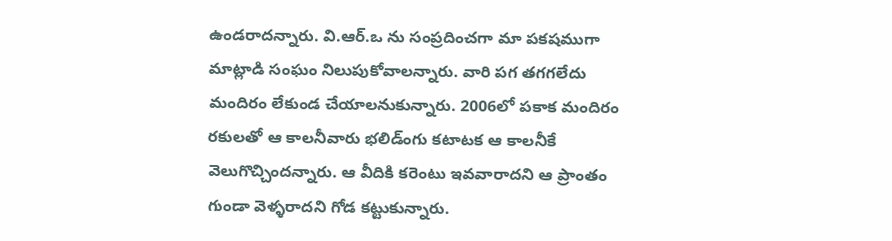ఉండరాదన్నారు. వి.ఆర్.ఒ ను సంప్రదించగా మా పకషముగా మాట్లాడి సంఘం నిలుపుకోవాలన్నారు. వారి పగ తగగలేదు మందిరం లేకుండ చేయాలనుకున్నారు. 2006లో పకాక మందిరం రకులతో ఆ కాలనీవారు భలిడ్ంగు కటాటక ఆ కాలనీకే వెలుగొచ్చిందన్నారు. ఆ వీదికి కరెంటు ఇవవారాదని ఆ ప్రాంతం గుండా వెళ్ళరాదని గోడ కట్టుకున్నారు.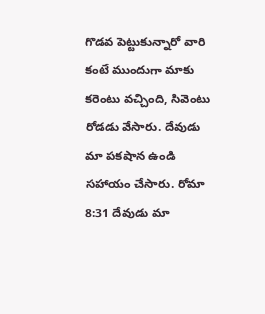గొడవ పెట్టుకున్నారో వారి కంటే ముందుగా మాకు కరెంటు వచ్చింది, సివెంటు రోడడు వేసారు. దేవుడు మా పకషాన ఉండి సహాయం చేసారు. రోమా 8:31 దేవుడు మా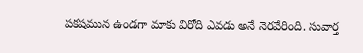పకషమున ఉండగా మాకు విరోది ఎవడు అనే నెరవేరింది. సువార్త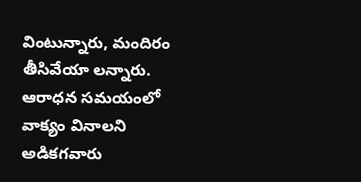వింటున్నారు, మందిరం తీసివేయా లన్నారు. ఆరాధన సమయంలో వాక్యం వినాలని అడికగవారు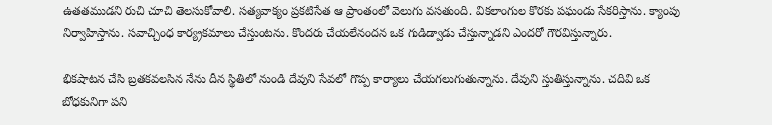ఉతతముడని రుచి చూచి తెలసుకోవాలి. సత్యవాక్యం ప్రకటిసేత ఆ ప్రాంతంలో వెలుగు వసతుంది. వికలాంగుల కొరకు పఘండు సేకరిస్తాను. క్యాంపు నిర్వాహిస్తాను. సవాచ్చింధ కార్య్రకమాలు చేస్తుంటను. కొందరు చేయలేనందన ఒక గుడిడ్వాడు చేస్తున్నాడని ఎందరో గౌరవిస్తున్నారు.

భికషాటన చేసి బ్రతకవలసిన నేను దీన స్థితిలో నుండి దేవుని సేవలో గొప్ప కార్యాలు చేయగలుగుతున్నాను. దేవుని స్తుతిస్తున్నాను. చదివి ఒక బోధకునిగా పని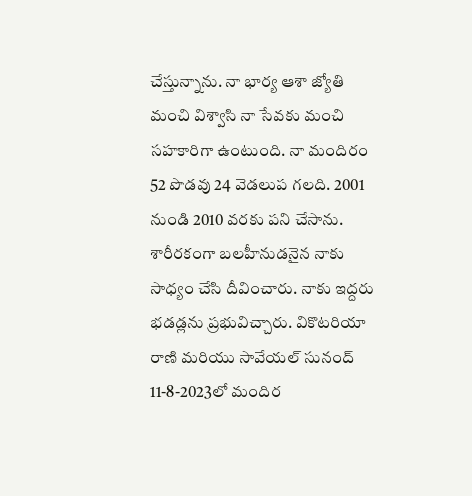చేస్తున్నాను. నా భార్య ఆశా జ్యోతి మంచి విశ్వాసి నా సేవకు మంచి సహకారిగా ఉంటుంది. నా మందిరం 52 పొడవు 24 వెడలుప గలది. 2001 నుండి 2010 వరకు పని చేసాను. శారీరకంగా బలహీనుడనైన నాకు సాధ్యం చేసి దీవించారు. నాకు ఇద్దరు భడడ్లను ప్రభువిచ్చారు. వికొటరియా రాణి మరియు సావేయల్ సునంద్ 11-8-2023లో మందిర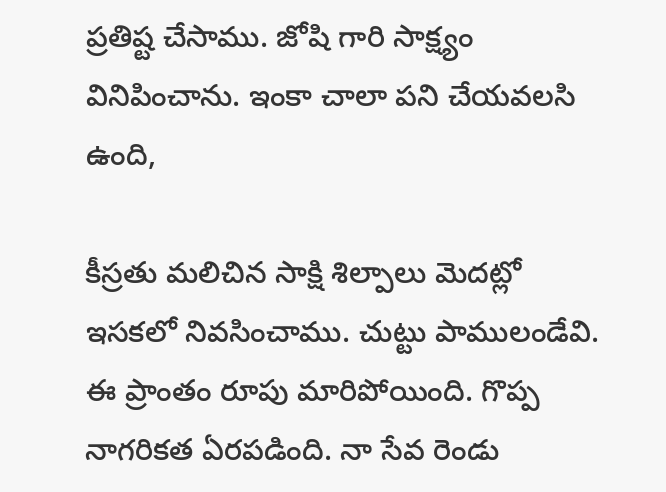ప్రతిష్ట చేసాము. జోషి గారి సాక్ష్యం వినిపించాను. ఇంకా చాలా పని చేయవలసి ఉంది,

కీస్రతు మలిచిన సాక్షి శిల్పాలు వెుదట్లో ఇసకలో నివసించాము. చుట్టు పాములండేవి. ఈ ప్రాంతం రూపు మారిపోయింది. గొప్ప నాగరికత ఏరపడింది. నా సేవ రెండు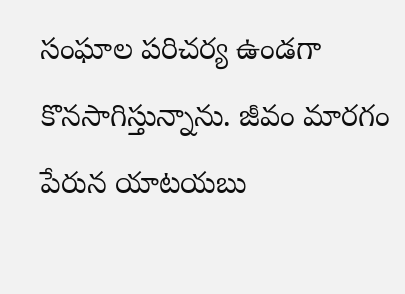సంఘాల పరిచర్య ఉండగా కొనసాగిస్తున్నాను. జీవం మారగం పేరున యాటయబు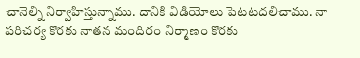చానెల్ని నిర్వాహిస్తున్నాము. దానికి విడియోలు పెటటదలిచాము. నా పరిచర్య కొరకు నాతన మందిరం నిర్మాణం కొరకు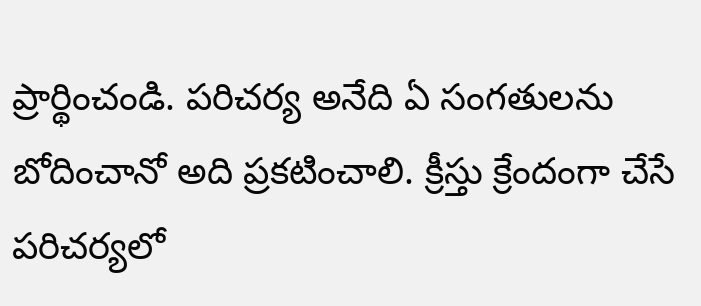ప్రార్థించండి. పరిచర్య అనేది ఏ సంగతులను బోదించానో అది ప్రకటించాలి. క్రీస్తు క్రేందంగా చేసే పరిచర్యలో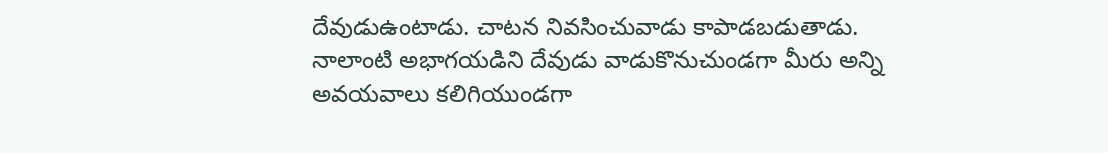దేవుడుఉంటాడు. చాటన నివసించువాడు కాపాడబడుతాడు. నాలాంటి అభాగయడిని దేవుడు వాడుకొనుచుండగా మీరు అన్ని అవయవాలు కలిగియుండగా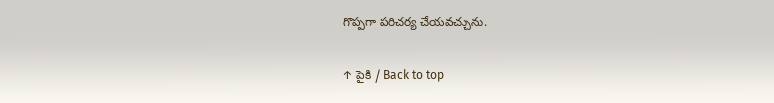గొప్పగా పరిచర్య చేయవచ్చును.

↑ పైకి / Back to top